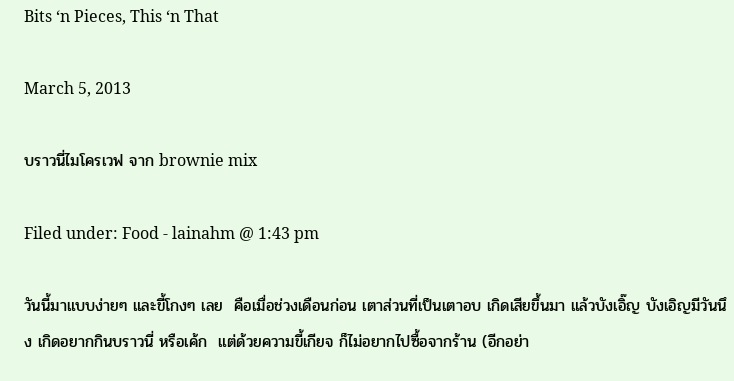Bits ‘n Pieces, This ‘n That

March 5, 2013

บราวนี่ไมโครเวฟ จาก brownie mix

Filed under: Food - lainahm @ 1:43 pm

วันนี้มาแบบง่ายๆ และขี้โกงๆ เลย  คือเมื่อช่วงเดือนก่อน เตาส่วนที่เป็นเตาอบ เกิดเสียขึ้นมา แล้วบังเอิ๊ญ บังเอิญมีวันนึง เกิดอยากกินบราวนี่ หรือเค้ก  แต่ด้วยความขี้เกียจ ก็ไม่อยากไปซื้อจากร้าน (อีกอย่า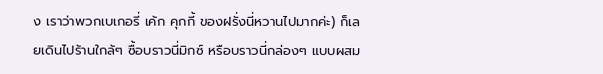ง เราว่าพวกเบเกอรี่ เค้ก คุกกี้ ของฝรั่งนี่หวานไปมากค่ะ) ก็เลยเดินไปร้านใกล้ๆ ซื้อบราวนี่มิกซ์ หรือบราวนี่กล่องๆ แบบผสม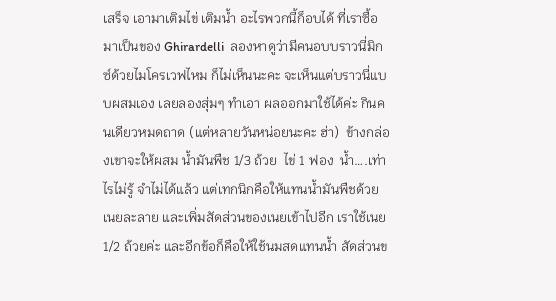เสร็จ เอามาเติมไข่ เติมน้ำ อะไรพวกนี้ก็อบได้ ที่เราซื้อมาเป็นของ Ghirardelli  ลองหาดูว่ามีคนอบบราวนี่มิกซ์ด้วยไมโครเวฟไหม ก็ไม่เห็นนะคะ จะเห็นแต่บราวนี่แบบผสมเอง เลยลองสุ่มๆ ทำเอา ผลออกมาใช้ได้ค่ะ กินคนเดียวหมดถาด (แต่หลายวันหน่อยนะคะ ฮ่า)  ข้างกล่องเขาจะให้ผสม น้ำมันพืช 1/3 ถ้วย  ไข่ 1 ฟอง  น้ำ….เท่าไรไม่รู้ จำไม่ได้แล้ว แต่เทกนิกคือให้แทนน้ำมันพืชด้วยเนยละลาย และเพิ่มสัดส่วนของเนยเข้าไปอีก เราใช้เนย 1/2 ถ้วยค่ะ และอีกข้อก็คือให้ใช้นมสดแทนน้ำ สัดส่วนข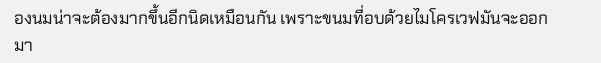องนมน่าจะต้องมากขึ้นอีกนิดเหมือนกัน เพราะขนมที่อบด้วยไมโครเวฟมันจะออกมา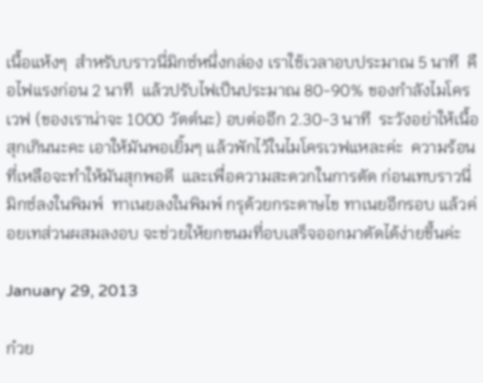เนื้อแห้งๆ  สำหรับบราวนี่มิกซ์หนึ่งกล่อง เราใช้เวลาอบประมาณ 5 นาที  คือไฟแรงก่อน 2 นาที  แล้วปรับไฟเป็นประมาณ 80-90% ของกำลังไมโครเวฟ (ของเราน่าจะ 1000 วัตต์นะ) อบต่ออีก 2.30-3 นาที  ระวังอย่าให้เนื้อสุกเกินนะคะ เอาให้มันพอเยิ้มๆ แล้วพักไว้ในไมโครเวฟแหละค่ะ  ความร้อนที่เหลือจะทำให้มันสุกพอดี  และเพื่อความสะดวกในการตัด ก่อนเทบราวนี่มิกซ์ลงในพิมพ์  ทาเนยลงในพิมพ์ กรุด้วยกระดาษไข ทาเนยอีกรอบ แล้วค่อยเทส่วนผสมลงอบ จะช่วยให้ยกขนมที่อบเสร็จออกมาตัดได้ง่ายขึ้นค่ะ

January 29, 2013

ก๋วย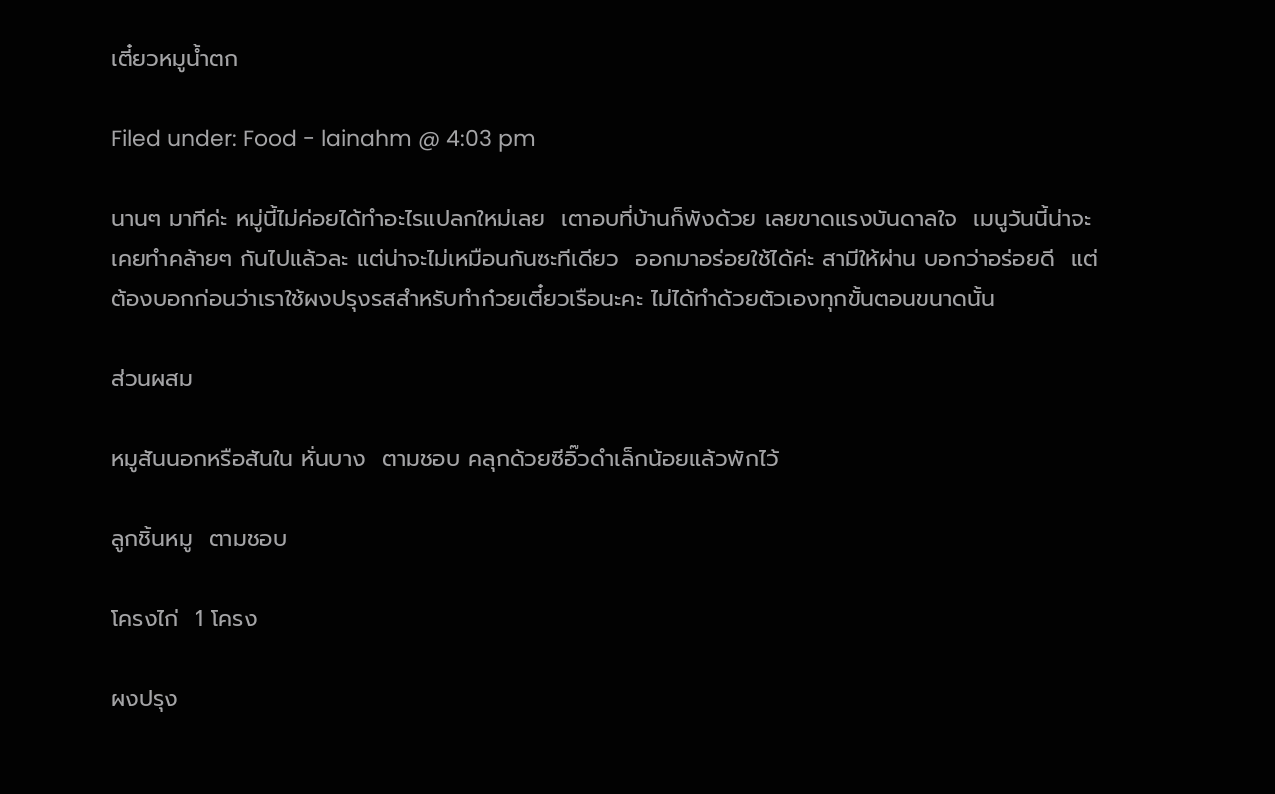เตี๋ยวหมูน้ำตก

Filed under: Food - lainahm @ 4:03 pm

นานๆ มาทีค่ะ หมู่นี้ไม่ค่อยได้ทำอะไรแปลกใหม่เลย  เตาอบที่บ้านก็พังด้วย เลยขาดแรงบันดาลใจ  เมนูวันนี้น่าจะเคยทำคล้ายๆ กันไปแล้วละ แต่น่าจะไม่เหมือนกันซะทีเดียว  ออกมาอร่อยใช้ได้ค่ะ สามีให้ผ่าน บอกว่าอร่อยดี  แต่ต้องบอกก่อนว่าเราใช้ผงปรุงรสสำหรับทำก๋วยเตี๋ยวเรือนะคะ ไม่ได้ทำด้วยตัวเองทุกขั้นตอนขนาดนั้น

ส่วนผสม

หมูสันนอกหรือสันใน หั่นบาง  ตามชอบ คลุกด้วยซีอิ๊วดำเล็กน้อยแล้วพักไว้

ลูกชิ้นหมู  ตามชอบ

โครงไก่  1 โครง

ผงปรุง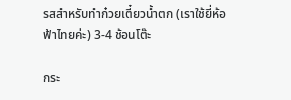รสสำหรับทำก๋วยเตี๋ยวน้ำตก (เราใช้ยี่ห้อฟ้าไทยค่ะ) 3-4 ช้อนโต๊ะ

กระ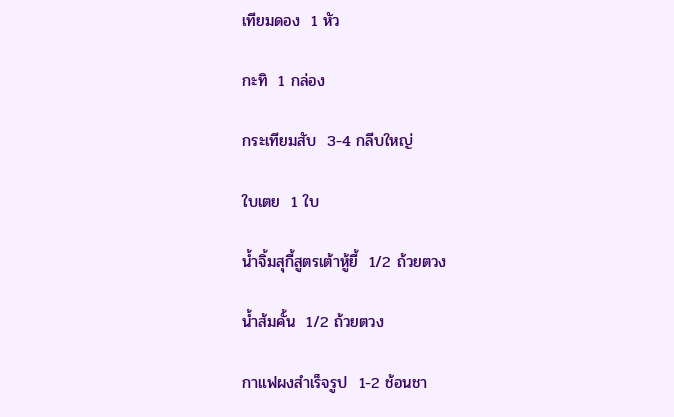เทียมดอง  1 หัว

กะทิ  1 กล่อง

กระเทียมสับ  3-4 กลีบใหญ่

ใบเตย  1 ใบ

น้ำจิ้มสุกี้สูตรเต้าหู้ยี้  1/2 ถ้วยตวง

น้ำส้มคั้น  1/2 ถ้วยตวง

กาแฟผงสำเร็จรูป  1-2 ช้อนชา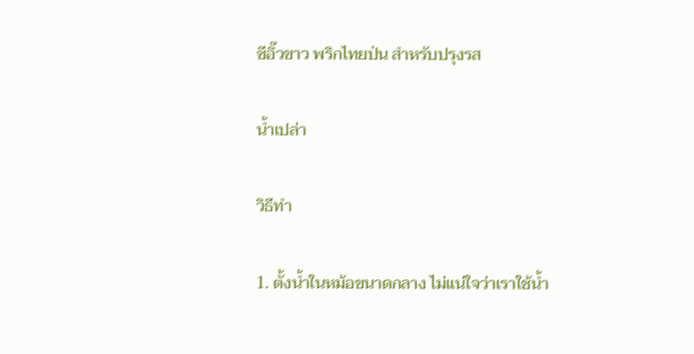ซีอิ๊วขาว พริกไทยป่น สำหรับปรุงรส

น้ำเปล่า

วิธีทำ

1. ตั้งน้ำในหม้อขนาดกลาง ไม่แน่ใจว่าเราใช้น้ำ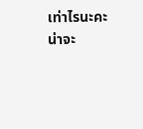เท่าไรนะคะ น่าจะ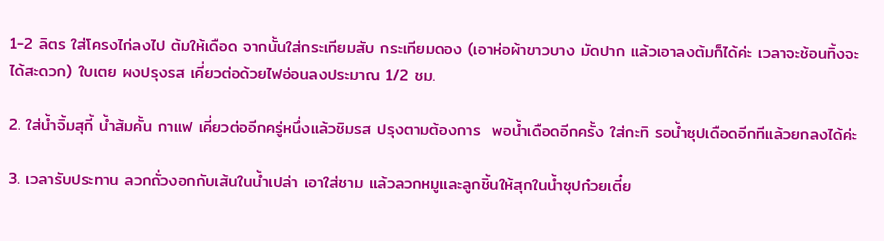1-2 ลิตร ใส่โครงไก่ลงไป ต้มให้เดือด จากนั้นใส่กระเทียมสับ กระเทียมดอง (เอาห่อผ้าขาวบาง มัดปาก แล้วเอาลงต้มก็ได้ค่ะ เวลาจะช้อนทิ้งจะได้สะดวก) ใบเตย ผงปรุงรส เคี่ยวต่อด้วยไฟอ่อนลงประมาณ 1/2 ชม.

2. ใส่น้ำจิ้มสุกี้ น้ำส้มคั้น กาแฟ เคี่ยวต่ออีกครู่หนึ่งแล้วชิมรส ปรุงตามต้องการ  พอน้ำเดือดอีกครั้ง ใส่กะทิ รอน้ำซุปเดือดอีกทีแล้วยกลงได้ค่ะ

3. เวลารับประทาน ลวกถั่วงอกกับเส้นในน้ำเปล่า เอาใส่ชาม แล้วลวกหมูและลูกชิ้นให้สุกในน้ำซุปก๋วยเตี๋ย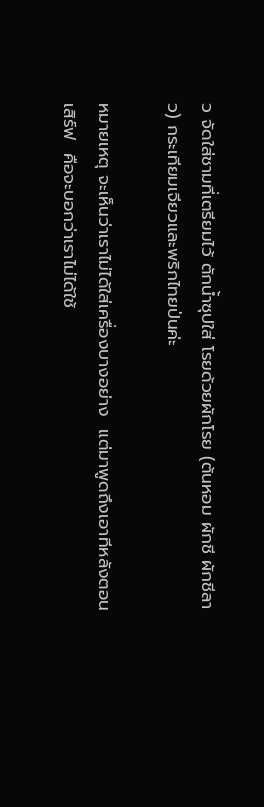ว จัดใส่ชามที่เตรียมไว้ ตักน้ำซุปใส่ โรยด้วยผักโรย (ต้นหอม ผักชี ผักชีลาว) กระเทียมเจียวและพริกไทยป่นค่ะ

หมายเหตุ จะเห็นว่าเราไม่ได้ใส่เครื่องบางอย่าง  แต่มาพูดถึงเอาทีหลังตอนเสิร์ฟ  คือจะบอกว่าเราไม่ได้ใช้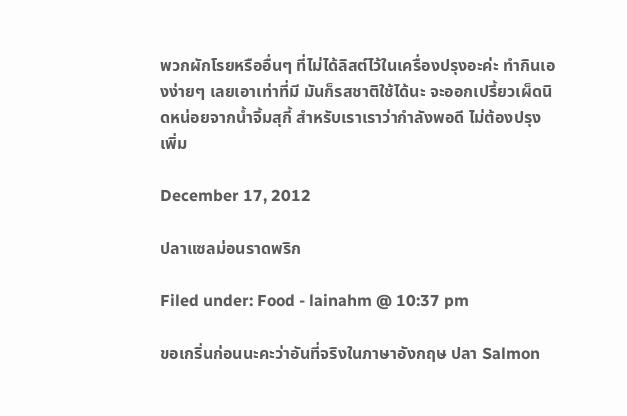พวกผักโรยหรืออื่นๆ ที่ไม่ได้ลิสต์ไว้ในเครื่องปรุงอะค่ะ ทำกินเองง่ายๆ เลยเอาเท่าที่มี มันก็รสชาติใช้ได้นะ จะออกเปรี้ยวเผ็ดนิดหน่อยจากน้ำจิ้มสุกี้ สำหรับเราเราว่ากำลังพอดี ไม่ต้องปรุงเพิ่ม

December 17, 2012

ปลาแซลม่อนราดพริก

Filed under: Food - lainahm @ 10:37 pm

ขอเกริ่นก่อนนะคะว่าอันที่จริงในภาษาอังกฤษ ปลา Salmon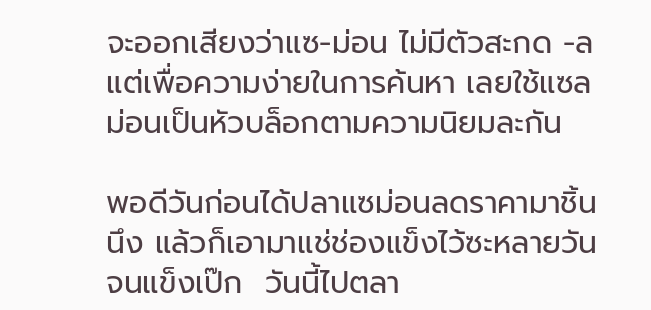จะออกเสียงว่าแซ-ม่อน ไม่มีตัวสะกด -ล  แต่เพื่อความง่ายในการค้นหา เลยใช้แซลม่อนเป็นหัวบล็อกตามความนิยมละกัน

พอดีวันก่อนได้ปลาแซม่อนลดราคามาชิ้นนึง แล้วก็เอามาแช่ช่องแข็งไว้ซะหลายวันจนแข็งเป๊ก  วันนี้ไปตลา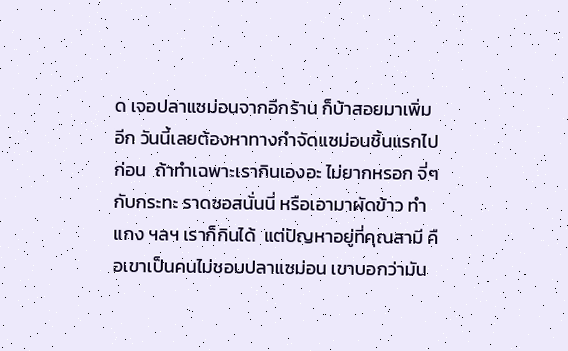ด เจอปลาแซม่อนจากอีกร้าน ก็บ้าสอยมาเพิ่มอีก วันนี้เลยต้องหาทางกำจัดแซม่อนชิ้นแรกไปก่อน  ถ้าทำเฉพาะเรากินเองอะ ไม่ยากหรอก จี่ๆ กับกระทะ ราดซอสนั่นนี่ หรือเอามาผัดข้าว ทำแกง ฯลฯ เราก็กินได้  แต่ปัญหาอยู่ที่คุณสามี คือเขาเป็นคนไม่ชอบปลาแซม่อน เขาบอกว่ามัน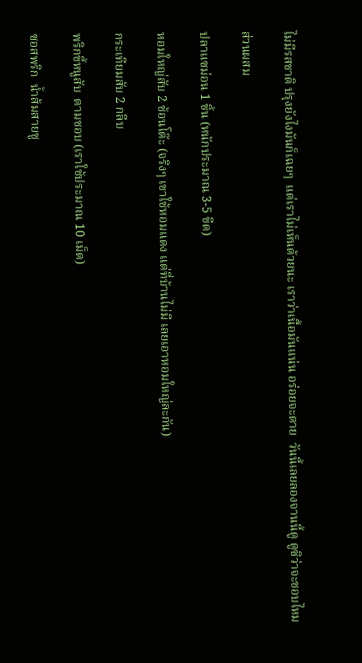ไม่มีรสชาติ ปรุงยังไงมันก็เฉยๆ  แต่เราไม่เห็นด้วยนะ เราว่าเนื้อมันแน่น อร่อยจะตาย  วันนี้เลยลองจานนี้ดู ดูซิว่าจะชอบไหม

ส่วนผสม

ปลาแซม่อน 1 ชิ้น (หนักประมาณ 3-5 ขีด)

หอมใหญ่สับ 2 ช้อนโต๊ะ (จริงๆ เขาใช้หอมแดง แต่ที่บ้านไม่มี เลยเอาหอมใหญ่ละกัน)

กระเทียมสับ 2 กลีบ

พริกขี้หนูสับ  ตามชอบ (เราใช้ประมาณ 10 เม็ด)

ซอสพริก  น้ำส้มสายชู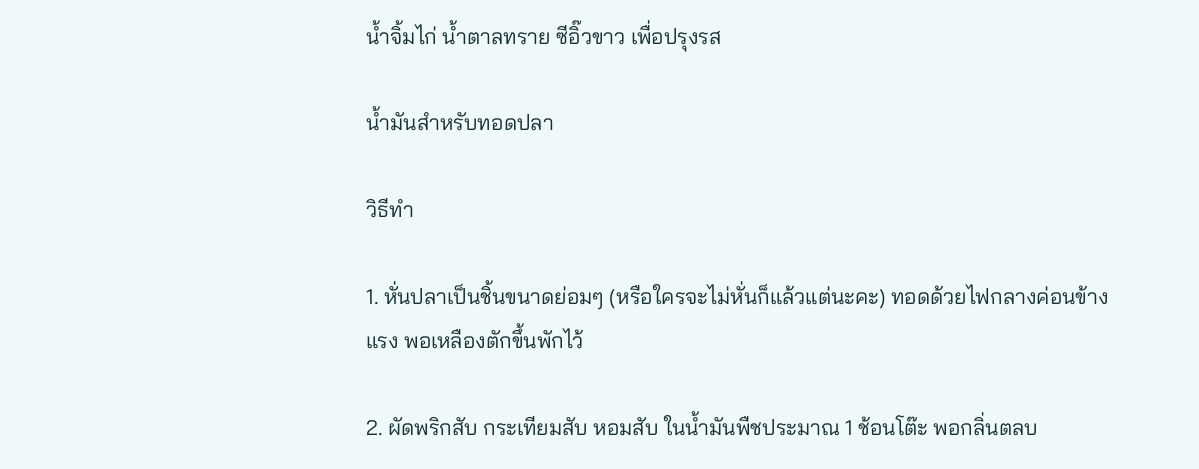น้ำจิ้มไก่ น้ำตาลทราย ซีอิ๊วขาว เพื่อปรุงรส

น้ำมันสำหรับทอดปลา

วิธีทำ

1. หั่นปลาเป็นชิ้นขนาดย่อมๆ (หรือใครจะไม่หั่นก็แล้วแต่นะคะ) ทอดด้วยไฟกลางค่อนข้างแรง พอเหลืองตักขึ้นพักไว้

2. ผัดพริกสับ กระเทียมสับ หอมสับ ในน้ำมันพืชประมาณ 1 ช้อนโต๊ะ พอกลิ่นตลบ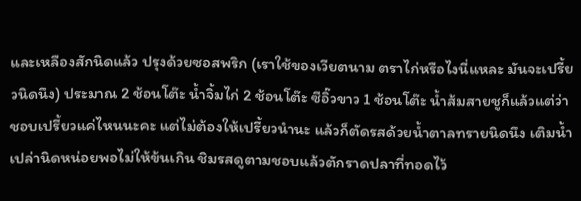และเหลืองสักนิดแล้ว ปรุงด้วยซอสพริก (เราใช้ของเวียตนาม ตราไก่หรือไงนี่แหละ มันจะเปรี้ยวนิดนึง) ประมาณ 2 ช้อนโต๊ะ น้ำจิ้มไก่ 2 ช้อนโต๊ะ ซีอิ๊วขาว 1 ช้อนโต๊ะ น้ำส้มสายชูก็แล้วแต่ว่าชอบเปรี้ยวแค่ไหนนะคะ แต่ไม่ต้องให้เปรี้ยวนำนะ แล้วก็ตัดรสด้วยน้ำตาลทรายนิดนึง เติมน้ำเปล่านิดหน่อยพอไม่ให้ข้นเกิน ชิมรสดูตามชอบแล้วตักราดปลาที่ทอดไว้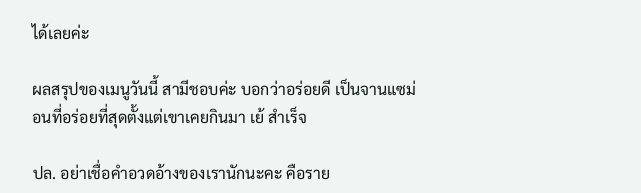ได้เลยค่ะ

ผลสรุปของเมนูวันนี้ สามีชอบค่ะ บอกว่าอร่อยดี เป็นจานแซม่อนที่อร่อยที่สุดตั้งแต่เขาเคยกินมา เย้ สำเร็จ

ปล. อย่าเชื่อคำอวดอ้างของเรานักนะคะ คือราย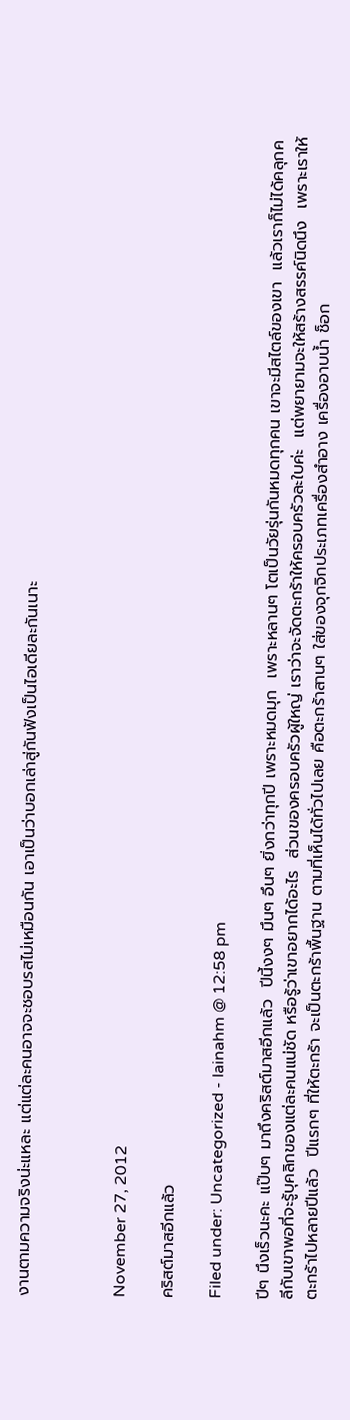งานตามความจริงน่ะแหละ แต่แต่ละคนอาจจะชอบรสไม่เหมือนกัน เอาเป็นว่าบอกเล่าสู่กันฟังเป็นไอเดียละกันเนาะ



November 27, 2012

คริสต์มาสอีกแล้ว

Filed under: Uncategorized - lainahm @ 12:58 pm

ปีๆ นึงเร็วนะคะ แป๊บๆ มาถึงคริสต์มาสอีกแล้ว  ปีนี้งงๆ มึนๆ อึนๆ ยิ่งกว่าทุกปี เพราะหมดมุก  เพราะหลานๆ โตเป็นวัยรุ่นกันหมดทุกคน เขาจะมีสไตล์ของเขา  แล้วเราก็ไม่ได้คลุกคลีกับเขาพอที่จะรู้บุคลิกของแต่ละคนแน่ชัด หรือรู้ว่าเขาอยากได้อะไร  ส่วนของครอบครัวผู้ใหญ่ เราว่าจะจัดตะกร้าให้ครอบครัวละใบค่ะ  แต่พยายามจะให้สร้างสรรค์นิดนึง  เพราะเราให้ตะกร้าไปหลายปีแล้ว  ปีแรกๆ ที่ให้ตะกร้า จะเป็นตะกร้าพื้นฐาน ตามที่เห็นได้ทั่วไปเลย คือตะกร้าสานๆ ใส่ของจุกจิกประเภทเครื่องสำอาง เครื่องอาบน้ำ ช็อก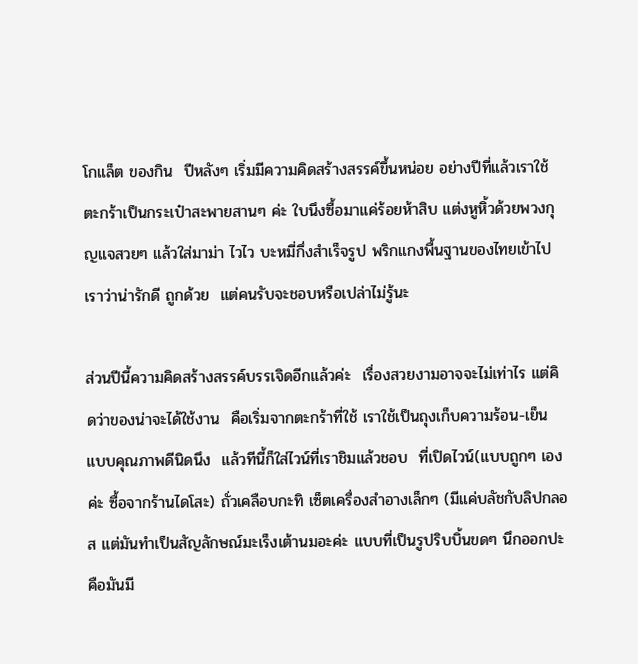โกแล็ต ของกิน  ปีหลังๆ เริ่มมีความคิดสร้างสรรค์ขึ้นหน่อย อย่างปีที่แล้วเราใช้ตะกร้าเป็นกระเป๋าสะพายสานๆ ค่ะ ใบนึงซื้อมาแค่ร้อยห้าสิบ แต่งหูหิ้วด้วยพวงกุญแจสวยๆ แล้วใส่มาม่า ไวไว บะหมี่กึ่งสำเร็จรูป พริกแกงพื้นฐานของไทยเข้าไป เราว่าน่ารักดี ถูกด้วย  แต่คนรับจะชอบหรือเปล่าไม่รู้นะ

ส่วนปีนี้ความคิดสร้างสรรค์บรรเจิดอีกแล้วค่ะ  เรื่องสวยงามอาจจะไม่เท่าไร แต่คิดว่าของน่าจะได้ใช้งาน  คือเริ่มจากตะกร้าที่ใช้ เราใช้เป็นถุงเก็บความร้อน-เย็น แบบคุณภาพดีนิดนึง  แล้วทีนี้ก็ใส่ไวน์ที่เราชิมแล้วชอบ  ที่เปิดไวน์(แบบถูกๆ เองค่ะ ซื้อจากร้านไดโสะ) ถั่วเคลือบกะทิ เซ็ตเครื่องสำอางเล็กๆ (มีแค่บลัชกับลิปกลอส แต่มันทำเป็นสัญลักษณ์มะเร็งเต้านมอะค่ะ แบบที่เป็นรูปริบบิ้นขดๆ นึกออกปะ คือมันมี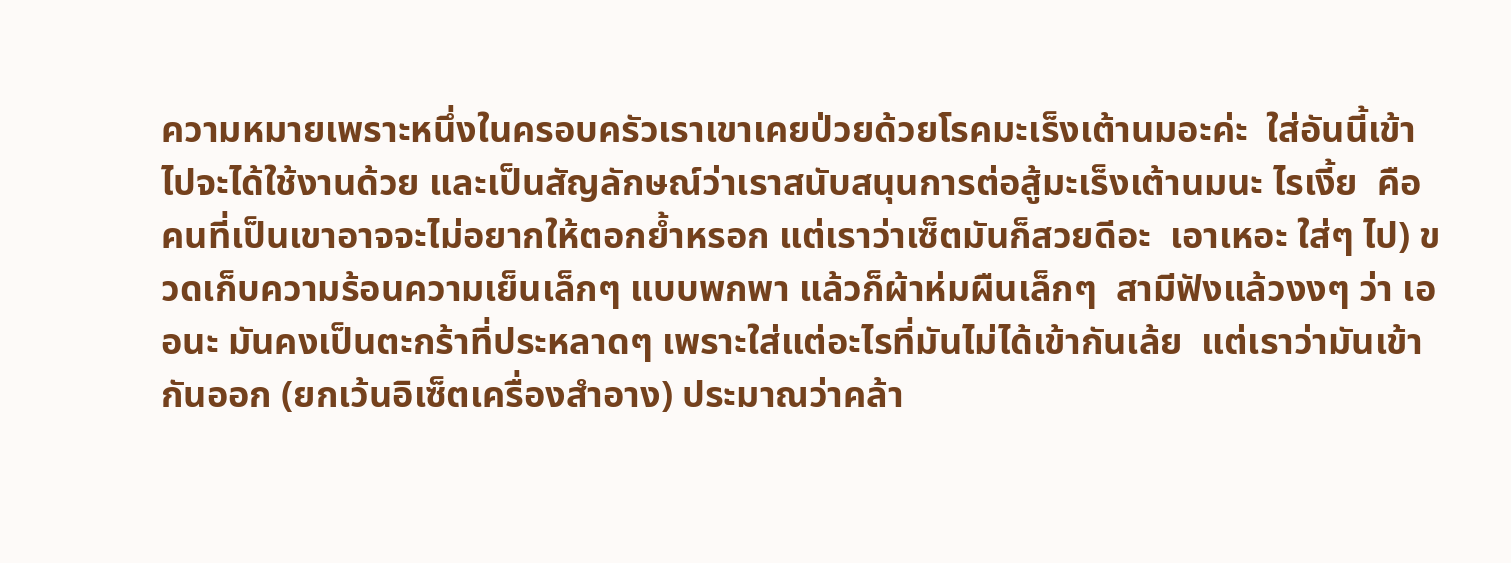ความหมายเพราะหนึ่งในครอบครัวเราเขาเคยป่วยด้วยโรคมะเร็งเต้านมอะค่ะ  ใส่อันนี้เข้าไปจะได้ใช้งานด้วย และเป็นสัญลักษณ์ว่าเราสนับสนุนการต่อสู้มะเร็งเต้านมนะ ไรเงี้ย  คือคนที่เป็นเขาอาจจะไม่อยากให้ตอกย้ำหรอก แต่เราว่าเซ็ตมันก็สวยดีอะ  เอาเหอะ ใส่ๆ ไป) ขวดเก็บความร้อนความเย็นเล็กๆ แบบพกพา แล้วก็ผ้าห่มผืนเล็กๆ  สามีฟังแล้วงงๆ ว่า เออนะ มันคงเป็นตะกร้าที่ประหลาดๆ เพราะใส่แต่อะไรที่มันไม่ได้เข้ากันเล้ย  แต่เราว่ามันเข้ากันออก (ยกเว้นอิเซ็ตเครื่องสำอาง) ประมาณว่าคล้า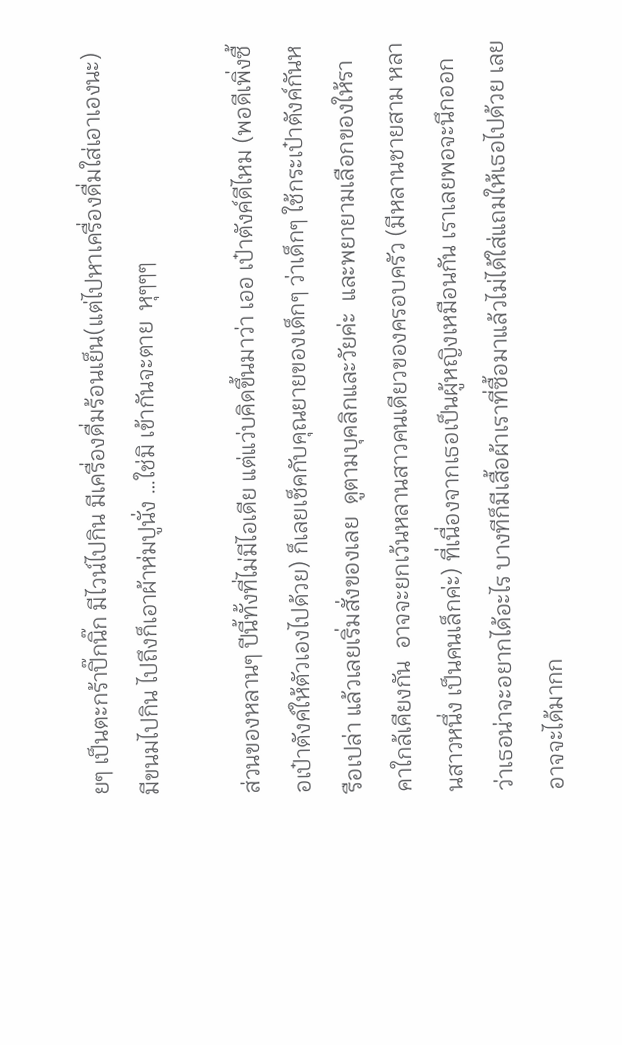ยๆ เป็นตะกร้าปิ๊กนิ๊ก มีไวน์ไปกิน มีเครื่องดื่มร้อนเย็น(แต่ไปหาเครื่องดื่มใส่เอาเองนะ) มีขนมไปกิน ไปถึงก็เอาผ้าห่มปูนั่ง …ใช่มิ เข้ากันจะตาย  หุๆๆๆ

ส่วนของหลานๆ ปีนี้ทั้งที่ไม่มีไอเดีย แต่แว่บคิดขึ้นมาว่า เออ เป๋าตังค์ดีไหม (พอดีเพิ่งซื้อเป๋าตังค์ให้ตัวเองไปด้วย) ก็เลยเช็คกับคุณยายของเด็กๆ ว่าเด็กๆ ใช้กระเป๋าตังค์กันหรือเปล่า แล้วเลยเริ่มสั่งของเลย  ดูตามบุคลิกและวัยค่ะ  และพยายามเลือกของให้ราคาใกล้เคียงกัน  อาจจะยกเว้นหลานสาวคนเดียวของครอบครัว (มีหลานชายสาม หลานสาวหนึ่ง เป็นคนเล็กค่ะ) ที่เนื่องจากเธอเป็นผู้หญิงเหมือนกัน เราเลยพอจะนึกออกว่าเธอน่าจะอยากได้อะไร บางทีก็มีเสื้อผ้าเราที่ซื้อมาแล้วไม่ได้ใส่แถมให้เธอไปด้วย เลยอาจจะได้มากก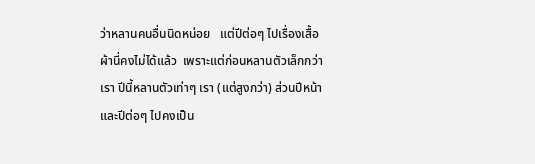ว่าหลานคนอื่นนิดหน่อย   แต่ปีต่อๆ ไปเรื่องเสื้อผ้านี่คงไม่ได้แล้ว  เพราะแต่ก่อนหลานตัวเล็กกว่าเรา ปีนี้หลานตัวเท่าๆ เรา (แต่สูงกว่า) ส่วนปีหน้าและปีต่อๆ ไปคงเป็น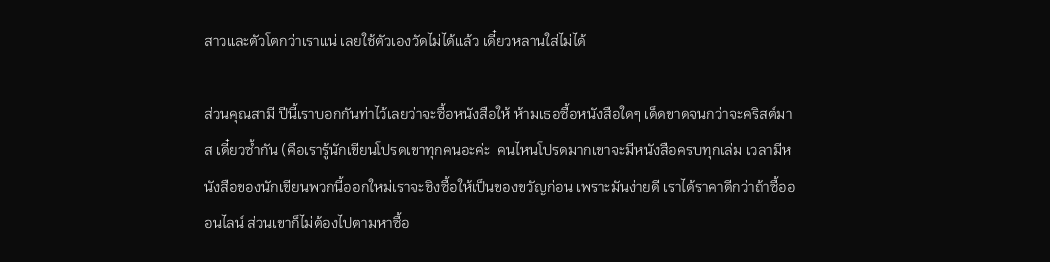สาวและตัวโตกว่าเราแน่ เลยใช้ตัวเองวัดไม่ได้แล้ว เดี๋ยวหลานใส่ไม่ได้

ส่วนคุณสามี ปีนี้เราบอกกันท่าไว้เลยว่าจะซื้อหนังสือให้ ห้ามเธอซื้อหนังสือใดๆ เด็ดขาดจนกว่าจะคริสต์มาส เดี๋ยวซ้ำกัน (คือเรารู้นักเขียนโปรดเขาทุกคนอะค่ะ  คนไหนโปรดมากเขาจะมีหนังสือครบทุกเล่ม เวลามีหนังสือของนักเขียนพวกนี้ออกใหม่เราจะชิงซื้อให้เป็นของขวัญก่อน เพราะมันง่ายดี เราได้ราคาดีกว่าถ้าซื้อออนไลน์ ส่วนเขาก็ไม่ต้องไปตามหาซื้อ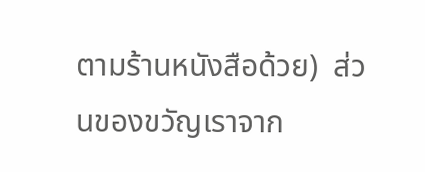ตามร้านหนังสือด้วย)  ส่วนของขวัญเราจาก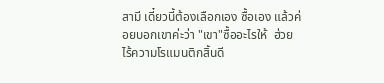สามี เดี๋ยวนี้ต้องเลือกเอง ซื้อเอง แล้วค่อยบอกเขาค่ะว่า "เขา"ซื้ออะไรให้  ฮ่วย  ไร้ความโรแมนติกสิ้นดี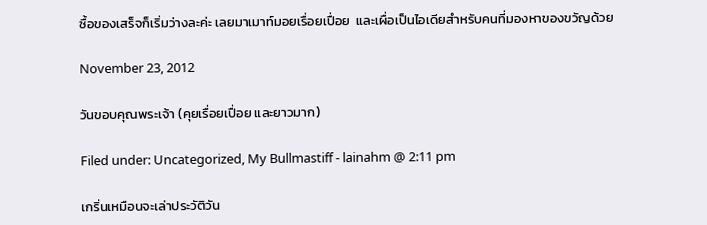ซื้อของเสร็จก็เริ่มว่างละค่ะ เลยมาเมาท์มอยเรื่อยเปื่อย  และเผื่อเป็นไอเดียสำหรับคนที่มองหาของขวัญด้วย

November 23, 2012

วันขอบคุณพระเจ้า (คุยเรื่อยเปื่อย และยาวมาก)

Filed under: Uncategorized, My Bullmastiff - lainahm @ 2:11 pm

เกริ่นเหมือนจะเล่าประวัติวัน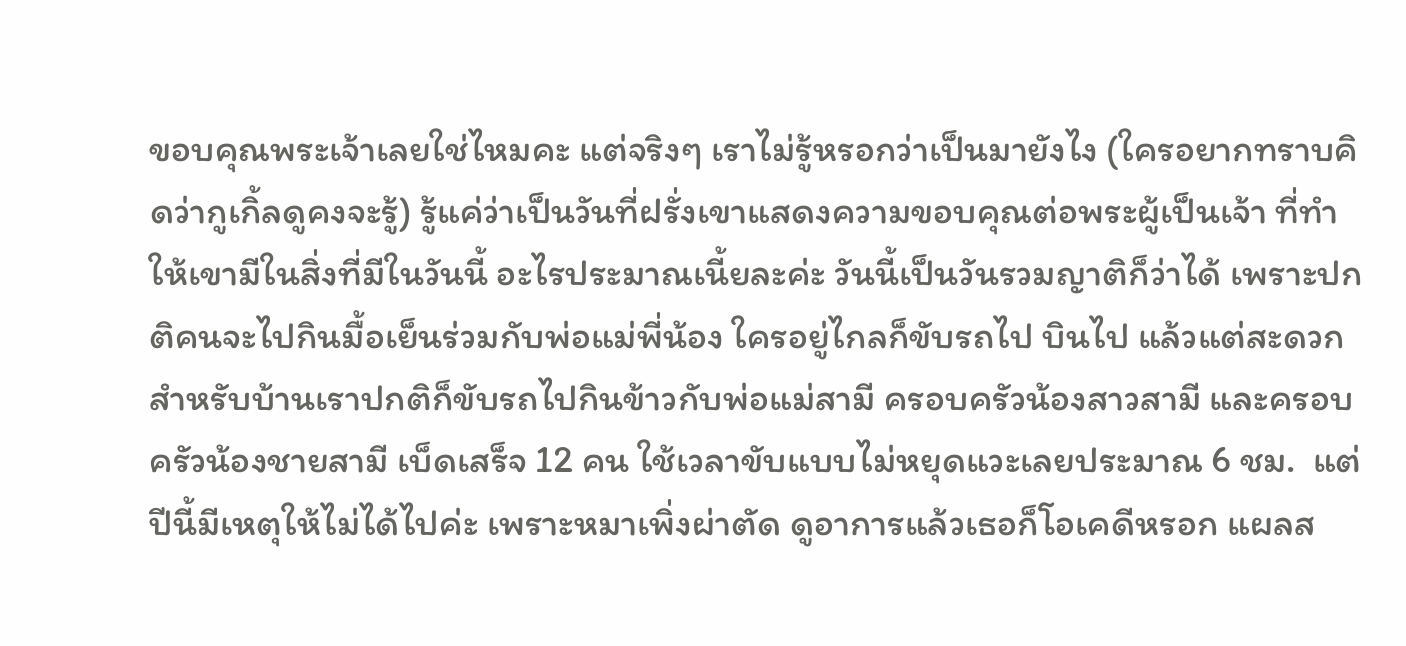ขอบคุณพระเจ้าเลยใช่ไหมคะ แต่จริงๆ เราไม่รู้หรอกว่าเป็นมายังไง (ใครอยากทราบคิดว่ากูเกิ้ลดูคงจะรู้) รู้แค่ว่าเป็นวันที่ฝรั่งเขาแสดงความขอบคุณต่อพระผู้เป็นเจ้า ที่ทำให้เขามีในสิ่งที่มีในวันนี้ อะไรประมาณเนี้ยละค่ะ วันนี้เป็นวันรวมญาติก็ว่าได้ เพราะปกติคนจะไปกินมื้อเย็นร่วมกับพ่อแม่พี่น้อง ใครอยู่ไกลก็ขับรถไป บินไป แล้วแต่สะดวก  สำหรับบ้านเราปกติก็ขับรถไปกินข้าวกับพ่อแม่สามี ครอบครัวน้องสาวสามี และครอบครัวน้องชายสามี เบ็ดเสร็จ 12 คน ใช้เวลาขับแบบไม่หยุดแวะเลยประมาณ 6 ชม.  แต่ปีนี้มีเหตุให้ไม่ได้ไปค่ะ เพราะหมาเพิ่งผ่าตัด ดูอาการแล้วเธอก็โอเคดีหรอก แผลส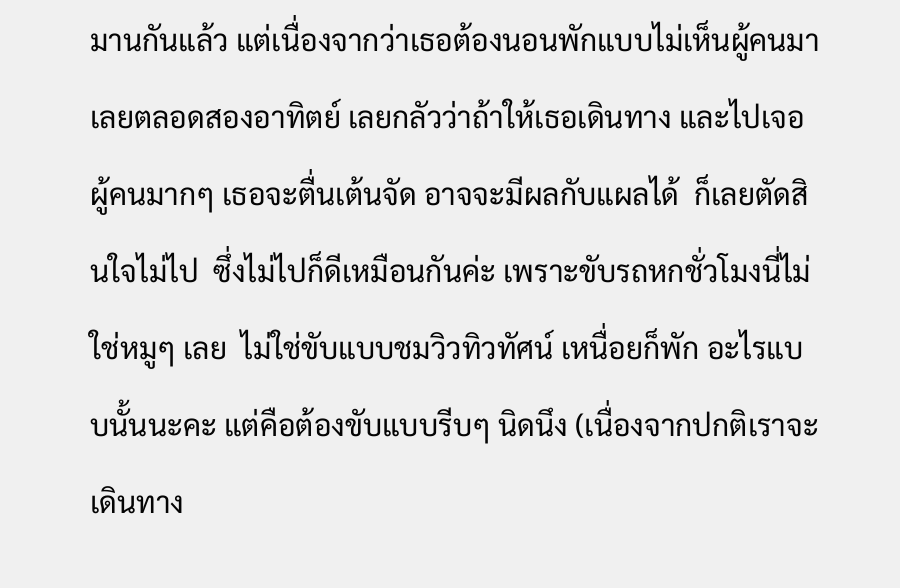มานกันแล้ว แต่เนื่องจากว่าเธอต้องนอนพักแบบไม่เห็นผู้คนมาเลยตลอดสองอาทิตย์ เลยกลัวว่าถ้าให้เธอเดินทาง และไปเจอผู้คนมากๆ เธอจะตื่นเต้นจัด อาจจะมีผลกับแผลได้  ก็เลยตัดสินใจไม่ไป  ซึ่งไม่ไปก็ดีเหมือนกันค่ะ เพราะขับรถหกชั่วโมงนี่ไม่ใช่หมูๆ เลย  ไม่ใช่ขับแบบชมวิวทิวทัศน์ เหนื่อยก็พัก อะไรแบบนั้นนะคะ แต่คือต้องขับแบบรีบๆ นิดนึง (เนื่องจากปกติเราจะเดินทาง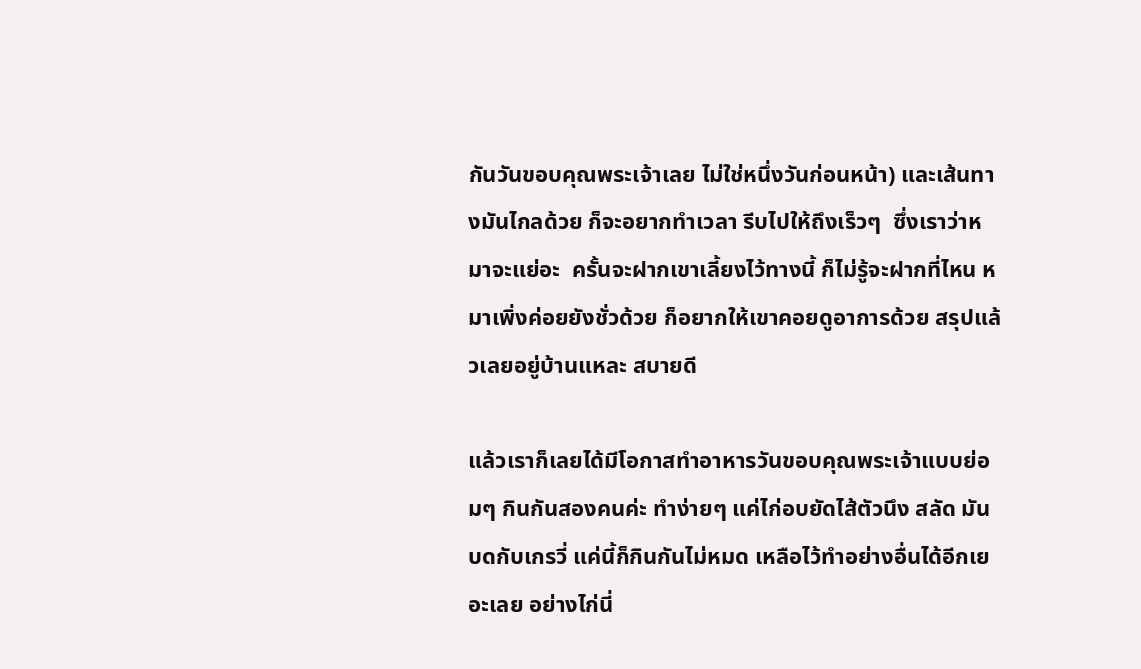กันวันขอบคุณพระเจ้าเลย ไม่ใช่หนึ่งวันก่อนหน้า) และเส้นทางมันไกลด้วย ก็จะอยากทำเวลา รีบไปให้ถึงเร็วๆ  ซึ่งเราว่าหมาจะแย่อะ  ครั้นจะฝากเขาเลี้ยงไว้ทางนี้ ก็ไม่รู้จะฝากที่ไหน หมาเพิ่งค่อยยังชั่วด้วย ก็อยากให้เขาคอยดูอาการด้วย สรุปแล้วเลยอยู่บ้านแหละ สบายดี

แล้วเราก็เลยได้มีโอกาสทำอาหารวันขอบคุณพระเจ้าแบบย่อมๆ กินกันสองคนค่ะ ทำง่ายๆ แค่ไก่อบยัดไส้ตัวนึง สลัด มันบดกับเกรวี่ แค่นี้ก็กินกันไม่หมด เหลือไว้ทำอย่างอื่นได้อีกเยอะเลย อย่างไก่นี่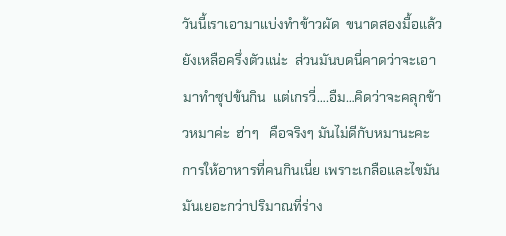วันนี้เราเอามาแบ่งทำข้าวผัด  ขนาดสองมื้อแล้วยังเหลือครึ่งตัวแน่ะ  ส่วนมันบดนี่คาดว่าจะเอามาทำซุปข้นกิน  แต่เกรวี่….อืม…คิดว่าจะคลุกข้าวหมาค่ะ  ฮ่าๆ   คือจริงๆ มันไม่ดีกับหมานะคะ การให้อาหารที่คนกินเนี่ย เพราะเกลือและไขมันมันเยอะกว่าปริมาณที่ร่าง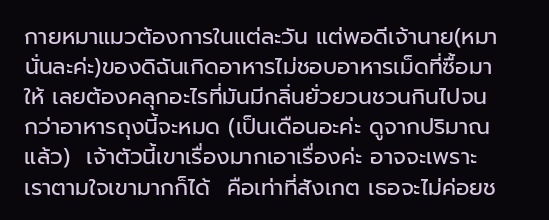กายหมาแมวต้องการในแต่ละวัน แต่พอดีเจ้านาย(หมานั่นละค่ะ)ของดิฉันเกิดอาหารไม่ชอบอาหารเม็ดที่ซื้อมาให้ เลยต้องคลุกอะไรที่มันมีกลิ่นยั่วยวนชวนกินไปจนกว่าอาหารถุงนี้จะหมด (เป็นเดือนอะค่ะ ดูจากปริมาณแล้ว)  เจ้าตัวนี้เขาเรื่องมากเอาเรื่องค่ะ อาจจะเพราะเราตามใจเขามากก็ได้  คือเท่าที่สังเกต เธอจะไม่ค่อยช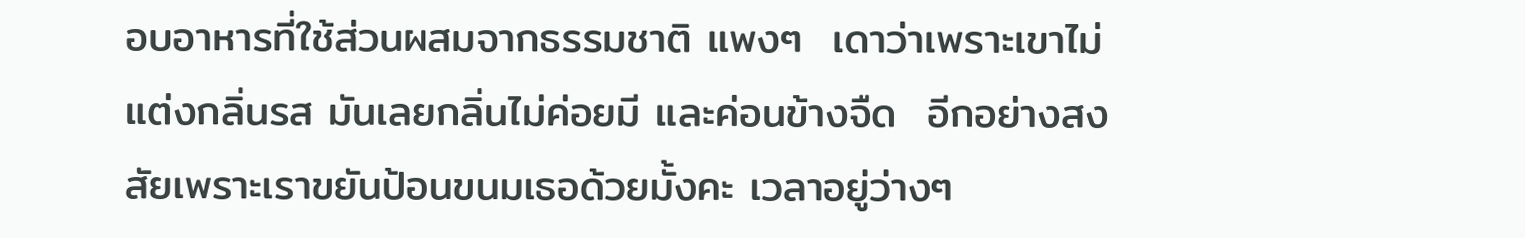อบอาหารที่ใช้ส่วนผสมจากธรรมชาติ แพงๆ  เดาว่าเพราะเขาไม่แต่งกลิ่นรส มันเลยกลิ่นไม่ค่อยมี และค่อนข้างจืด  อีกอย่างสงสัยเพราะเราขยันป้อนขนมเธอด้วยมั้งคะ เวลาอยู่ว่างๆ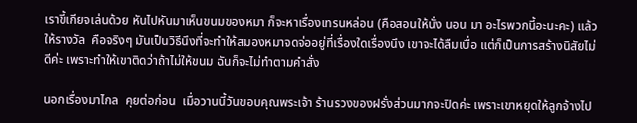เราขี้เกียจเล่นด้วย หันไปหันมาเห็นขนมของหมา ก็จะหาเรื่องเทรนหล่อน (คือสอนให้นั่ง นอน มา อะไรพวกนี้อะนะคะ) แล้วให้รางวัล  คือจริงๆ มันเป็นวิธีนึงที่จะทำให้สมองหมาจดจ่ออยู่ที่เรื่องใดเรื่องนึง เขาจะได้ลืมเบื่อ แต่ก็เป็นการสร้างนิสัยไม่ดีค่ะ เพราะทำให้เขาติดว่าถ้าไม่ให้ขนม ฉันก็จะไม่ทำตามคำสั่ง

นอกเรื่องมาไกล  คุยต่อก่อน  เมื่อวานนี้วันขอบคุณพระเจ้า ร้านรวงของฝรั่งส่วนมากจะปิดค่ะ เพราะเขาหยุดให้ลูกจ้างไป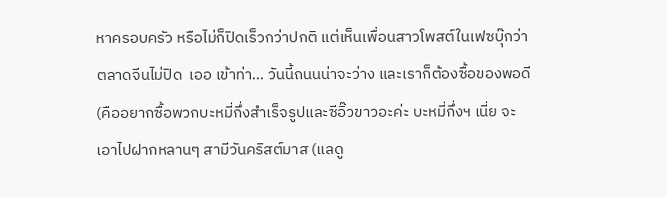หาครอบครัว หรือไม่ก็ปิดเร็วกว่าปกติ แต่เห็นเพื่อนสาวโพสต์ในเฟซบุ๊กว่าตลาดจีนไม่ปิด  เออ เข้าท่า… วันนี้ถนนน่าจะว่าง และเราก็ต้องซื้อของพอดี (คืออยากซื้อพวกบะหมี่กึ่งสำเร็จรูปและซีอิ๊วขาวอะค่ะ บะหมี่กึ่งฯ เนี่ย จะเอาไปฝากหลานๆ สามีวันคริสต์มาส (แลดู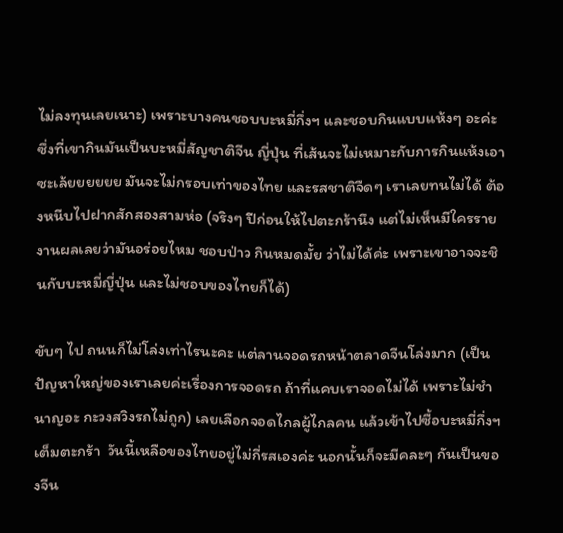ไม่ลงทุนเลยเนาะ) เพราะบางคนชอบบะหมี่กึ่งฯ และชอบกินแบบแห้งๆ อะค่ะ  ซึ่งที่เขากินมันเป็นบะหมี่สัญชาติจีน ญี่ปุ่น ที่เส้นจะไม่เหมาะกับการกินแห้งเอาซะเล้ยยยยยย มันจะไม่กรอบเท่าของไทย และรสชาติจืดๆ เราเลยทนไม่ได้ ต้องหนีบไปฝากสักสองสามห่อ (จริงๆ ปีก่อนให้ไปตะกร้านึง แต่ไม่เห็นมีใครรายงานผลเลยว่ามันอร่อยไหม ชอบป่าว กินหมดมั้ย ว่าไม่ได้ค่ะ เพราะเขาอาจจะชินกับบะหมี่ญี่ปุ่น และไม่ชอบของไทยก็ได้)

ขับๆ ไป ถนนก็ไม่โล่งเท่าไรนะคะ แต่ลานจอดรถหน้าตลาดจีนโล่งมาก (เป็นปัญหาใหญ่ของเราเลยค่ะเรื่องการจอดรถ ถ้าที่แคบเราจอดไม่ได้ เพราะไม่ชำนาญอะ กะวงสวิงรถไม่ถูก) เลยเลือกจอดไกลผู้ไกลคน แล้วเข้าไปซื้อบะหมี่กึ่งฯ เต็มตะกร้า  วันนี้เหลือของไทยอยู่ไม่กี่รสเองค่ะ นอกนั้นก็จะมีคละๆ กันเป็นของจีน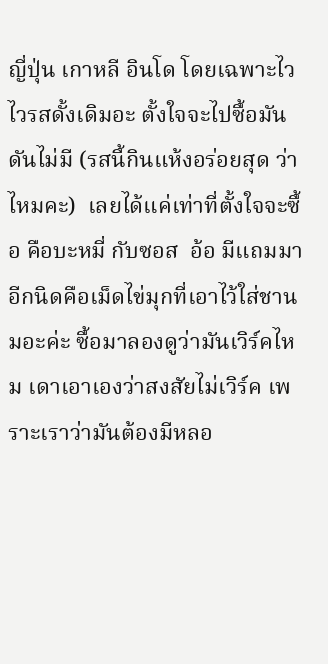ญี่ปุ่น เกาหลี อินโด โดยเฉพาะไวไวรสดั้งเดิมอะ ตั้งใจจะไปซื้อมันดันไม่มี (รสนี้กินแห้งอร่อยสุด ว่าไหมคะ)  เลยได้แค่เท่าที่ตั้งใจจะซื้อ คือบะหมี่ กับซอส  อ้อ มีแถมมาอีกนิดคือเม็ดไข่มุกที่เอาไว้ใส่ชานมอะค่ะ ซื้อมาลองดูว่ามันเวิร์คไหม เดาเอาเองว่าสงสัยไม่เวิร์ค เพราะเราว่ามันต้องมีหลอ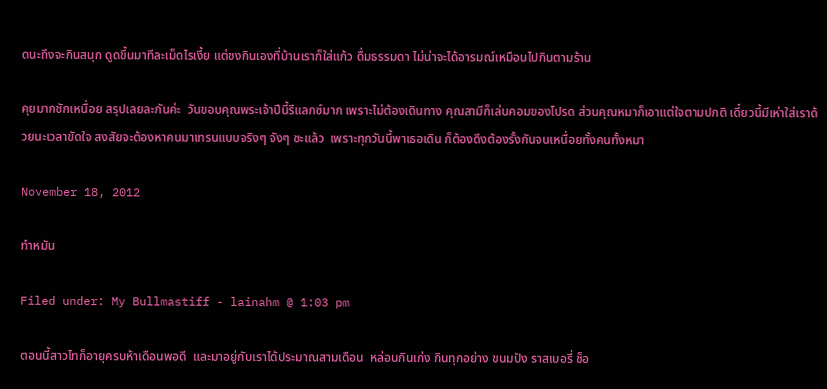ดนะถึงจะกินสนุก ดูดขึ้นมาทีละเม็ดไรเงี้ย แต่ชงกินเองที่บ้านเราก็ใส่แก้ว ดื่มธรรมดา ไม่น่าจะได้อารมณ์เหมือนไปกินตามร้าน

คุยมากชักเหนื่อย สรุปเลยละกันค่ะ  วันขอบคุณพระเจ้าปีนี้รีแลกซ์มาก เพราะไม่ต้องเดินทาง คุณสามีก็เล่นคอมของโปรด ส่วนคุณหมาก็เอาแต่ใจตามปกติ เดี๋ยวนี้มีเห่าใส่เราด้วยนะเวลาขัดใจ สงสัยจะต้องหาคนมาเทรนแบบจริงๆ จังๆ ซะแล้ว  เพราะทุกวันนี้พาเธอเดิน ก็ต้องดึงต้องรั้งกันจนเหนื่อยทั้งคนทั้งหมา

November 18, 2012

ทำหมัน

Filed under: My Bullmastiff - lainahm @ 1:03 pm

ตอนนี้สาวไทก็อายุครบห้าเดือนพอดี  และมาอยู่กับเราได้ประมาณสามเดือน  หล่อนกินเก่ง กินทุกอย่าง ขนมปัง ราสเบอรี่ ช็อ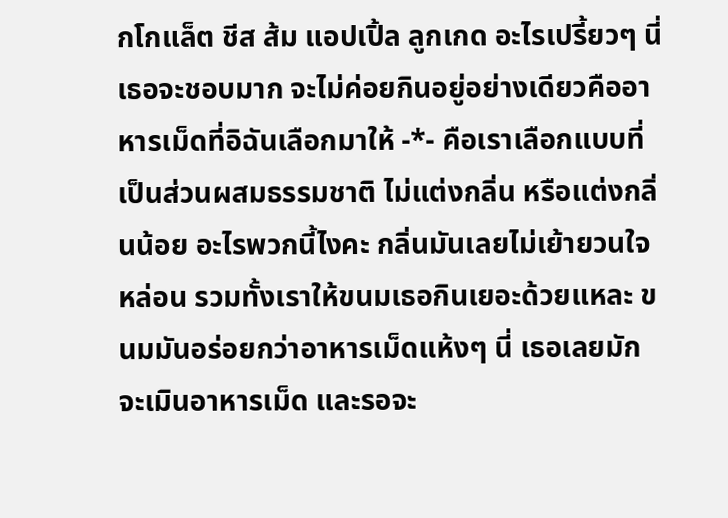กโกแล็ต ชีส ส้ม แอปเปิ้ล ลูกเกด อะไรเปรี้ยวๆ นี่เธอจะชอบมาก จะไม่ค่อยกินอยู่อย่างเดียวคืออาหารเม็ดที่อิฉันเลือกมาให้ -*- คือเราเลือกแบบที่เป็นส่วนผสมธรรมชาติ ไม่แต่งกลิ่น หรือแต่งกลิ่นน้อย อะไรพวกนี้ไงคะ กลิ่นมันเลยไม่เย้ายวนใจหล่อน รวมทั้งเราให้ขนมเธอกินเยอะด้วยแหละ ขนมมันอร่อยกว่าอาหารเม็ดแห้งๆ นี่ เธอเลยมักจะเมินอาหารเม็ด และรอจะ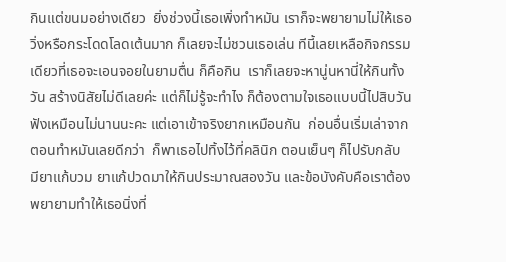กินแต่ขนมอย่างเดียว  ยิ่งช่วงนี้เธอเพิ่งทำหมัน เราก็จะพยายามไม่ให้เธอวิ่งหรือกระโดดโลดเต้นมาก ก็เลยจะไม่ชวนเธอเล่น ทีนี้เลยเหลือกิจกรรมเดียวที่เธอจะเอนจอยในยามตื่น ก็คือกิน  เราก็เลยจะหานู่นหานี่ให้กินทั้งวัน สร้างนิสัยไม่ดีเลยค่ะ แต่ก็ไม่รู้จะทำไง ก็ต้องตามใจเธอแบบนี้ไปสิบวัน ฟังเหมือนไม่นานนะคะ แต่เอาเข้าจริงยากเหมือนกัน  ก่อนอื่นเริ่มเล่าจากตอนทำหมันเลยดีกว่า  ก็พาเธอไปทิ้งไว้ที่คลินิก ตอนเย็นๆ ก็ไปรับกลับ มียาแก้บวม ยาแก้ปวดมาให้กินประมาณสองวัน และข้อบังคับคือเราต้องพยายามทำให้เธอนิ่งที่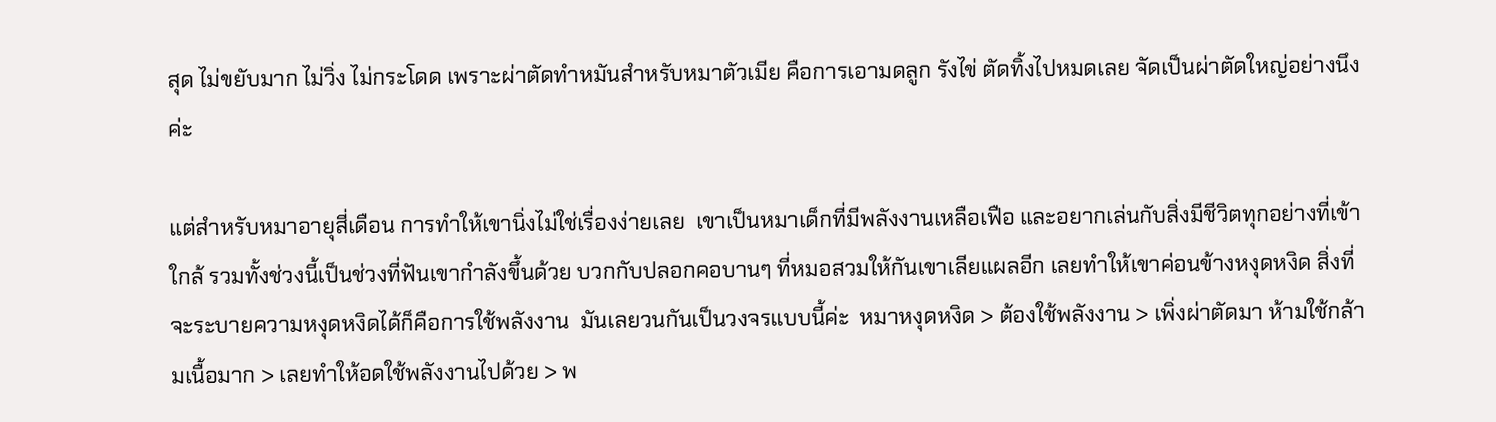สุด ไม่ขยับมาก ไม่วิ่ง ไม่กระโดด เพราะผ่าตัดทำหมันสำหรับหมาตัวเมีย คือการเอามดลูก รังไข่ ตัดทิ้งไปหมดเลย จัดเป็นผ่าตัดใหญ่อย่างนึงค่ะ

แต่สำหรับหมาอายุสี่เดือน การทำให้เขานิ่งไม่ใช่เรื่องง่ายเลย  เขาเป็นหมาเด็กที่มีพลังงานเหลือเฟือ และอยากเล่นกับสิ่งมีชีวิตทุกอย่างที่เข้าใกล้ รวมทั้งช่วงนี้เป็นช่วงที่ฟันเขากำลังขึ้นด้วย บวกกับปลอกคอบานๆ ที่หมอสวมให้กันเขาเลียแผลอีก เลยทำให้เขาค่อนข้างหงุดหงิด สิ่งที่จะระบายความหงุดหงิดได้ก็คือการใช้พลังงาน  มันเลยวนกันเป็นวงจรแบบนี้ค่ะ  หมาหงุดหงิด > ต้องใช้พลังงาน > เพิ่งผ่าตัดมา ห้ามใช้กล้ามเนื้อมาก > เลยทำให้อดใช้พลังงานไปด้วย > พ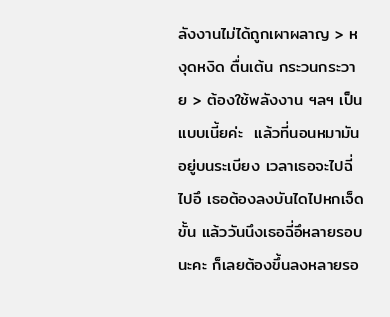ลังงานไม่ได้ถูกเผาผลาญ > หงุดหงิด ตื่นเต้น กระวนกระวาย > ต้องใช้พลังงาน ฯลฯ เป็นแบบเนี้ยค่ะ  แล้วที่นอนหมามันอยู่บนระเบียง เวลาเธอจะไปฉี่ไปอึ เธอต้องลงบันไดไปหกเจ็ดขั้น แล้ววันนึงเธอฉี่อึหลายรอบนะคะ ก็เลยต้องขึ้นลงหลายรอ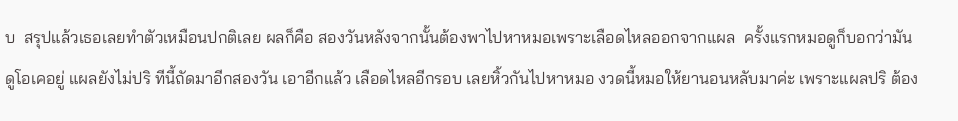บ  สรุปแล้วเธอเลยทำตัวเหมือนปกติเลย ผลก็คือ สองวันหลังจากนั้นต้องพาไปหาหมอเพราะเลือดไหลออกจากแผล  ครั้งแรกหมอดูก็บอกว่ามันดูโอเคอยู่ แผลยังไม่ปริ ทีนี้ถัดมาอีกสองวัน เอาอีกแล้ว เลือดไหลอีกรอบ เลยหิ้วกันไปหาหมอ งวดนี้หมอให้ยานอนหลับมาค่ะ เพราะแผลปริ ต้อง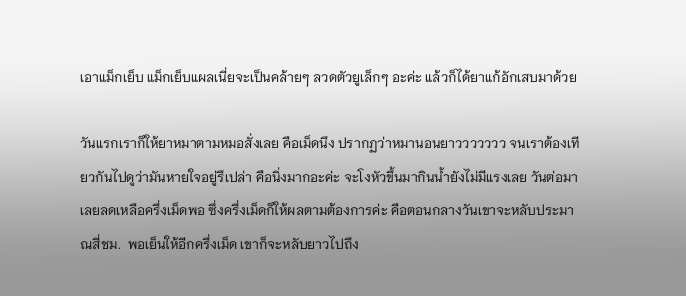เอาแม็กเย็บ แม็กเย็บแผลเนี่ยจะเป็นคล้ายๆ ลวดตัวยูเล็กๆ อะค่ะ แล้วก็ได้ยาแก้อักเสบมาด้วย

วันแรกเราก็ให้ยาหมาตามหมอสั่งเลย คือเม็ดนึง ปรากฏว่าหมานอนยาววววววว จนเราต้องเทียวกันไปดูว่ามันหายใจอยู่รึเปล่า คือนิ่งมากอะค่ะ จะโงหัวขึ้นมากินน้ำยังไม่มีแรงเลย วันต่อมาเลยลดเหลือครึ่งเม็ดพอ ซึ่งครึ่งเม็ดก็ให้ผลตามต้องการค่ะ คือตอนกลางวันเขาจะหลับประมาณสี่ชม.  พอเย็นให้อีกครึ่งเม็ด เขาก็จะหลับยาวไปถึง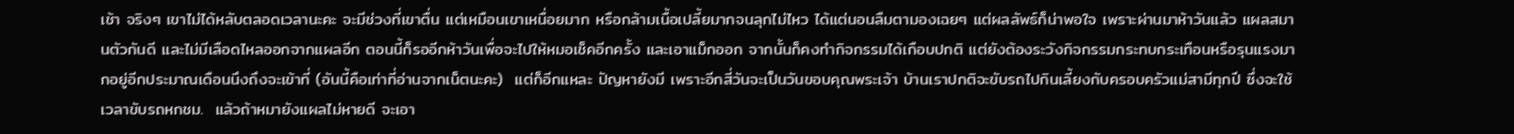เช้า จริงๆ เขาไม่ได้หลับตลอดเวลานะคะ จะมีช่วงที่เขาตื่น แต่เหมือนเขาเหนื่อยมาก หรือกล้ามเนื้อเปลี้ยมากจนลุกไม่ไหว ได้แต่นอนลืมตามองเฉยๆ แต่ผลลัพธ์ก็น่าพอใจ เพราะผ่านมาห้าวันแล้ว แผลสมานตัวกันดี และไม่มีเลือดไหลออกจากแผลอีก ตอนนี้ก็รออีกห้าวันเพื่อจะไปให้หมอเช็คอีกครั้ง และเอาแม็กออก จากนั้นก็คงทำกิจกรรมได้เกือบปกติ แต่ยังต้องระวังกิจกรรมกระทบกระเทือนหรือรุนแรงมากอยู่อีกประมาณเดือนนึงถึงจะเข้าที่ (อันนี้คือเท่าที่อ่านจากเน็ตนะคะ)  แต่ก็อีกแหละ ปัญหายังมี เพราะอีกสี่วันจะเป็นวันขอบคุณพระเจ้า บ้านเราปกติจะขับรถไปกินเลี้ยงกับครอบครัวแม่สามีทุกปี ซึ่งจะใช้เวลาขับรถหกชม.  แล้วถ้าหมายังแผลไม่หายดี จะเอา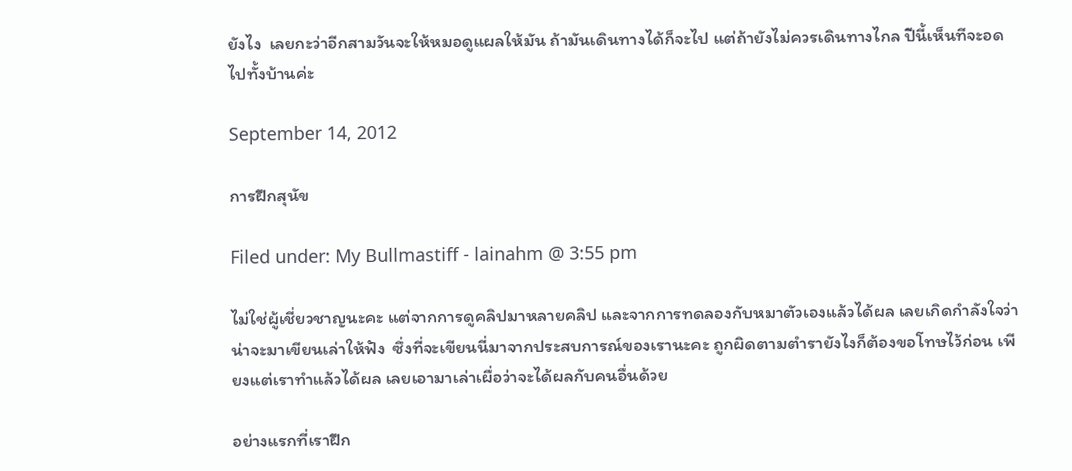ยังไง  เลยกะว่าอีกสามวันจะให้หมอดูแผลให้มัน ถ้ามันเดินทางได้ก็จะไป แต่ถ้ายังไม่ควรเดินทางไกล ปีนี้เห็นทีจะอดไปทั้งบ้านค่ะ

September 14, 2012

การฝึกสุนัข

Filed under: My Bullmastiff - lainahm @ 3:55 pm

ไม่ใช่ผู้เชี่ยวชาญนะคะ แต่จากการดูคลิปมาหลายคลิป และจากการทดลองกับหมาตัวเองแล้วได้ผล เลยเกิดกำลังใจว่าน่าจะมาเขียนเล่าให้ฟัง  ซึ่งที่จะเขียนนี่มาจากประสบการณ์ของเรานะคะ ถูกผิดตามตำรายังไงก็ต้องขอโทษไว้ก่อน เพียงแต่เราทำแล้วได้ผล เลยเอามาเล่าเผื่อว่าจะได้ผลกับคนอื่นด้วย

อย่างแรกที่เราฝึก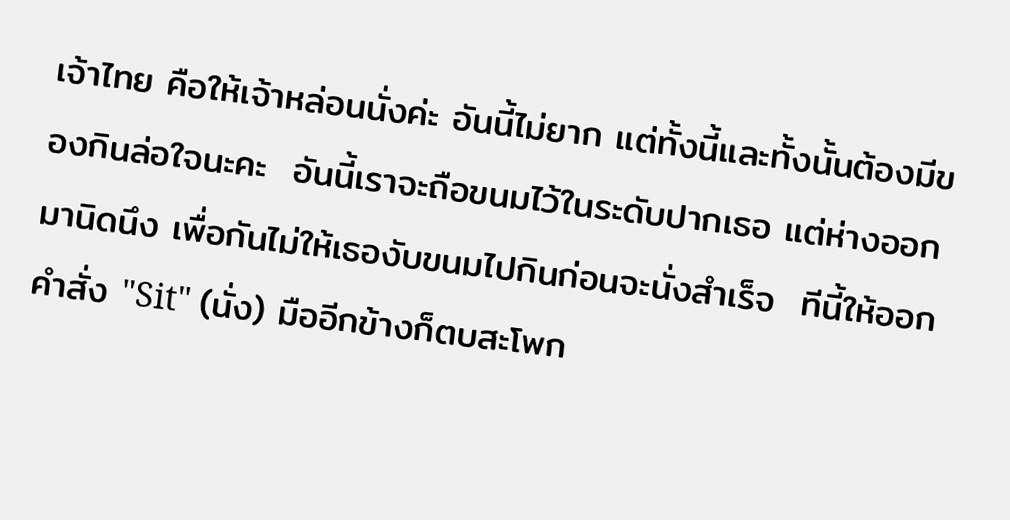เจ้าไทย คือให้เจ้าหล่อนนั่งค่ะ อันนี้ไม่ยาก แต่ทั้งนี้และทั้งนั้นต้องมีของกินล่อใจนะคะ  อันนี้เราจะถือขนมไว้ในระดับปากเธอ แต่ห่างออกมานิดนึง เพื่อกันไม่ให้เธองับขนมไปกินก่อนจะนั่งสำเร็จ  ทีนี้ให้ออกคำสั่ง "Sit" (นั่ง) มืออีกข้างก็ตบสะโพก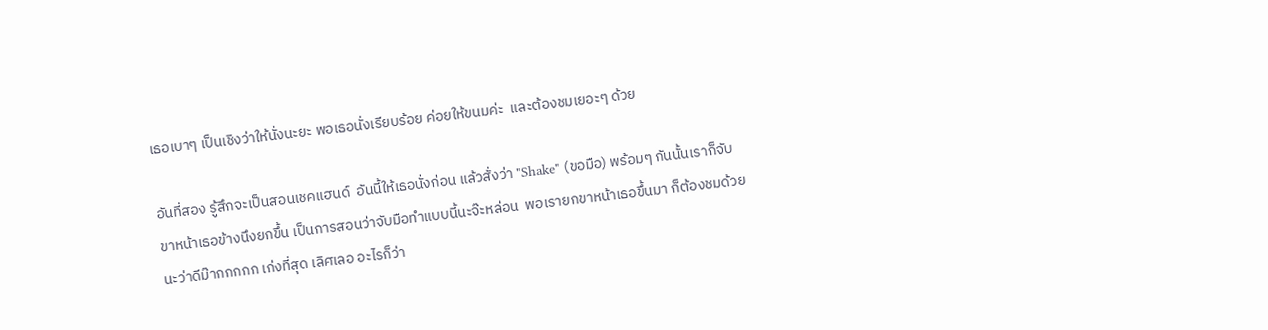เธอเบาๆ เป็นเชิงว่าให้นั่งนะยะ พอเธอนั่งเรียบร้อย ค่อยให้ขนมค่ะ  และต้องชมเยอะๆ ด้วย

อันที่สอง รู้สึกจะเป็นสอนเชคแฮนด์  อันนี้ให้เธอนั่งก่อน แล้วสั่งว่า "Shake" (ขอมือ) พร้อมๆ กันนั้นเราก็จับขาหน้าเธอข้างนึงยกขึ้น เป็นการสอนว่าจับมือทำแบบนี้นะจ๊ะหล่อน  พอเรายกขาหน้าเธอขึ้นมา ก็ต้องชมด้วยนะว่าดีม๊ากกกกก เก่งที่สุด เลิศเลอ อะไรก็ว่า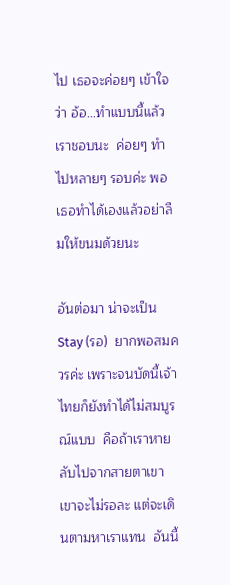ไป เธอจะค่อยๆ เข้าใจว่า อ้อ…ทำแบบนี้แล้วเราชอบนะ  ค่อยๆ ทำไปหลายๆ รอบค่ะ พอเธอทำได้เองแล้วอย่าลืมให้ขนมด้วยนะ

อันต่อมา น่าจะเป็น Stay (รอ)  ยากพอสมควรค่ะ เพราะจนบัดนี้เจ้าไทยก็ยังทำได้ไม่สมบูรณ์แบบ  คือถ้าเราหายลับไปจากสายตาเขา เขาจะไม่รอละ แต่จะเดินตามหาเราแทน  อันนี้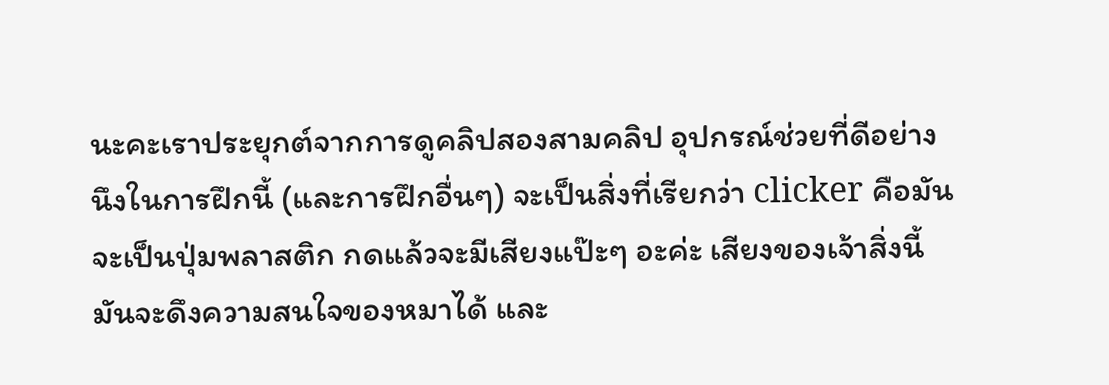นะคะเราประยุกต์จากการดูคลิปสองสามคลิป อุปกรณ์ช่วยที่ดีอย่างนึงในการฝึกนี้ (และการฝึกอื่นๆ) จะเป็นสิ่งที่เรียกว่า clicker คือมันจะเป็นปุ่มพลาสติก กดแล้วจะมีเสียงแป๊ะๆ อะค่ะ เสียงของเจ้าสิ่งนี้มันจะดึงความสนใจของหมาได้ และ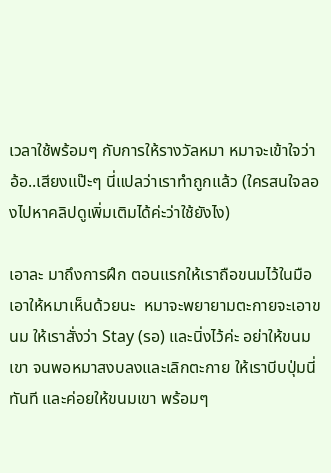เวลาใช้พร้อมๆ กับการให้รางวัลหมา หมาจะเข้าใจว่า อ้อ..เสียงแป๊ะๆ นี่แปลว่าเราทำถูกแล้ว (ใครสนใจลองไปหาคลิปดูเพิ่มเติมได้ค่ะว่าใช้ยังไง)

เอาละ มาถึงการฝึก ตอนแรกให้เราถือขนมไว้ในมือ เอาให้หมาเห็นด้วยนะ  หมาจะพยายามตะกายจะเอาขนม ให้เราสั่งว่า Stay (รอ) และนิ่งไว้ค่ะ อย่าให้ขนมเขา จนพอหมาสงบลงและเลิกตะกาย ให้เราบีบปุ่มนี่ทันที และค่อยให้ขนมเขา พร้อมๆ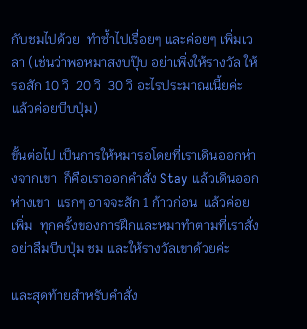กับชมไปด้วย  ทำซ้ำไปเรื่อยๆ และค่อยๆ เพิ่มเวลา (เช่นว่าพอหมาสงบปุ๊บ อย่าเพิ่งให้รางวัล ให้รอสัก 10 วิ  20 วิ  30 วิ อะไรประมาณเนี้ยค่ะ แล้วค่อยบีบปุ่ม)

ขั้นต่อไป เป็นการให้หมารอโดยที่เราเดินออกห่างจากเขา  ก็คือเราออกคำสั่ง Stay แล้วเดินออกห่างเขา  แรกๆ อาจจะสัก 1 ก้าวก่อน  แล้วค่อยเพิ่ม  ทุกครั้งของการฝึกและหมาทำตามที่เราสั่ง อย่าลืมบีบปุ่ม ชม และให้รางวัลเขาด้วยค่ะ

และสุดท้ายสำหรับคำสั่ง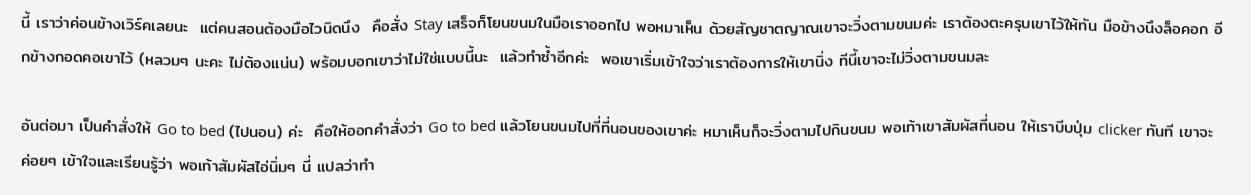นี้ เราว่าค่อนข้างเวิร์คเลยนะ  แต่คนสอนต้องมือไวนิดนึง  คือสั่ง Stay เสร็จก็โยนขนมในมือเราออกไป พอหมาเห็น ด้วยสัญชาตญาณเขาจะวิ่งตามขนมค่ะ เราต้องตะครุบเขาไว้ให้ทัน มือข้างนึงล็อคอก อีกข้างกอดคอเขาไว้ (หลวมๆ นะคะ ไม่ต้องแน่น) พร้อมบอกเขาว่าไม่ใช่แบบนี้นะ  แล้วทำซ้ำอีกค่ะ  พอเขาเริ่มเข้าใจว่าเราต้องการให้เขานิ่ง ทีนี้เขาจะไม่วิ่งตามขนมละ

อันต่อมา เป็นคำสั่งให้ Go to bed (ไปนอน) ค่ะ  คือให้ออกคำสั่งว่า Go to bed แล้วโยนขนมไปที่ที่นอนของเขาค่ะ หมาเห็นก็จะวิ่งตามไปกินขนม พอเท้าเขาสัมผัสที่นอน ให้เราบีบปุ่ม clicker ทันที เขาจะค่อยๆ เข้าใจและเรียนรู้ว่า พอเท้าสัมผัสไอ่นิ่มๆ นี่ แปลว่าทำ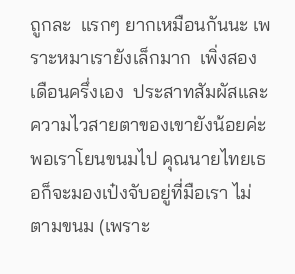ถูกละ  แรกๆ ยากเหมือนกันนะ เพราะหมาเรายังเล็กมาก  เพิ่งสองเดือนครึ่งเอง  ประสาทสัมผัสและความไวสายตาของเขายังน้อยค่ะ  พอเราโยนขนมไป คุณนายไทยเธอก็จะมองเป๋งจับอยู่ที่มือเรา ไม่ตามขนม (เพราะ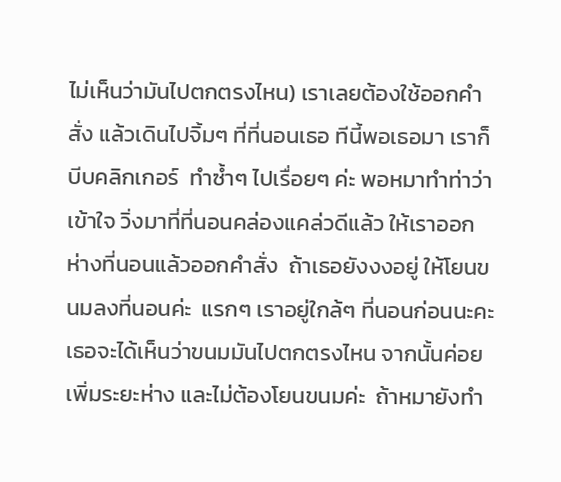ไม่เห็นว่ามันไปตกตรงไหน) เราเลยต้องใช้ออกคำสั่ง แล้วเดินไปจิ้มๆ ที่ที่นอนเธอ ทีนี้พอเธอมา เราก็บีบคลิกเกอร์  ทำซ้ำๆ ไปเรื่อยๆ ค่ะ พอหมาทำท่าว่าเข้าใจ วิ่งมาที่ที่นอนคล่องแคล่วดีแล้ว ให้เราออกห่างที่นอนแล้วออกคำสั่ง  ถ้าเธอยังงงอยู่ ให้โยนขนมลงที่นอนค่ะ  แรกๆ เราอยู่ใกล้ๆ ที่นอนก่อนนะคะ เธอจะได้เห็นว่าขนมมันไปตกตรงไหน จากนั้นค่อยเพิ่มระยะห่าง และไม่ต้องโยนขนมค่ะ  ถ้าหมายังทำ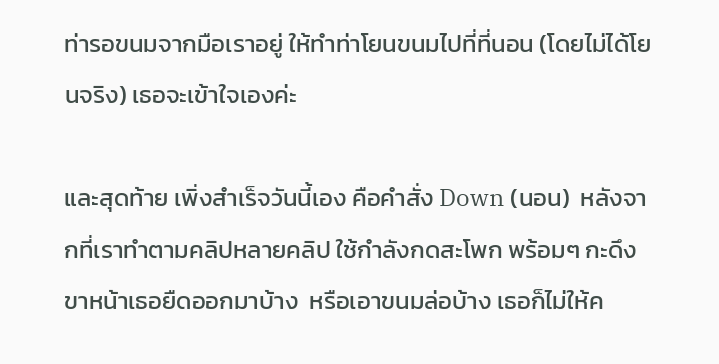ท่ารอขนมจากมือเราอยู่ ให้ทำท่าโยนขนมไปที่ที่นอน (โดยไม่ได้โยนจริง) เธอจะเข้าใจเองค่ะ

และสุดท้าย เพิ่งสำเร็จวันนี้เอง คือคำสั่ง Down (นอน)  หลังจากที่เราทำตามคลิปหลายคลิป ใช้กำลังกดสะโพก พร้อมๆ กะดึงขาหน้าเธอยืดออกมาบ้าง  หรือเอาขนมล่อบ้าง เธอก็ไม่ให้ค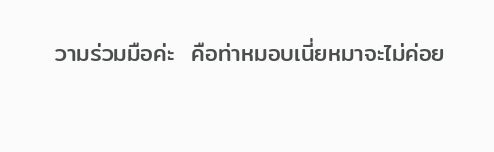วามร่วมมือค่ะ  คือท่าหมอบเนี่ยหมาจะไม่ค่อย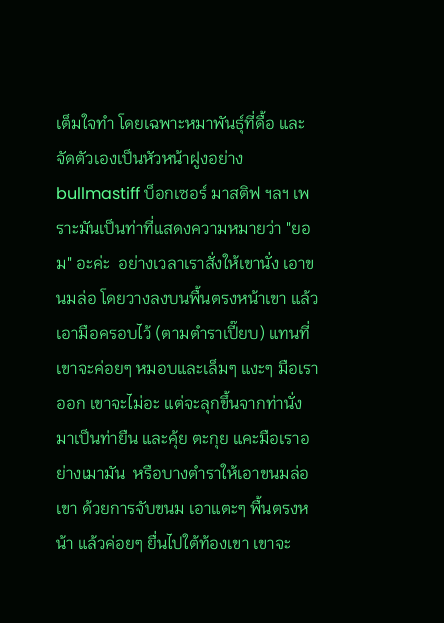เต็มใจทำ โดยเฉพาะหมาพันธุ์ที่ดื้อ และจัดตัวเองเป็นหัวหน้าฝูงอย่าง bullmastiff บ็อกเซอร์ มาสติฟ ฯลฯ เพราะมันเป็นท่าที่แสดงความหมายว่า "ยอม" อะค่ะ  อย่างเวลาเราสั่งให้เขานั่ง เอาขนมล่อ โดยวางลงบนพื้นตรงหน้าเขา แล้วเอามือครอบไว้ (ตามตำราเปี๊ยบ) แทนที่เขาจะค่อยๆ หมอบและเล็มๆ แงะๆ มือเราออก เขาจะไม่อะ แต่จะลุกขึ้นจากท่านั่ง มาเป็นท่ายืน และคุ้ย ตะกุย แคะมือเราอย่างเมามัน  หรือบางตำราให้เอาขนมล่อเขา ด้วยการจับขนม เอาแตะๆ พื้นตรงหน้า แล้วค่อยๆ ยื่นไปใต้ท้องเขา เขาจะ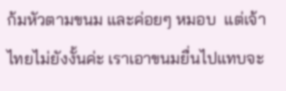ก้มหัวตามขนม และค่อยๆ หมอบ  แต่เจ้าไทยไม่ยังงั้นค่ะ เราเอาขนมยื่นไปแทบจะ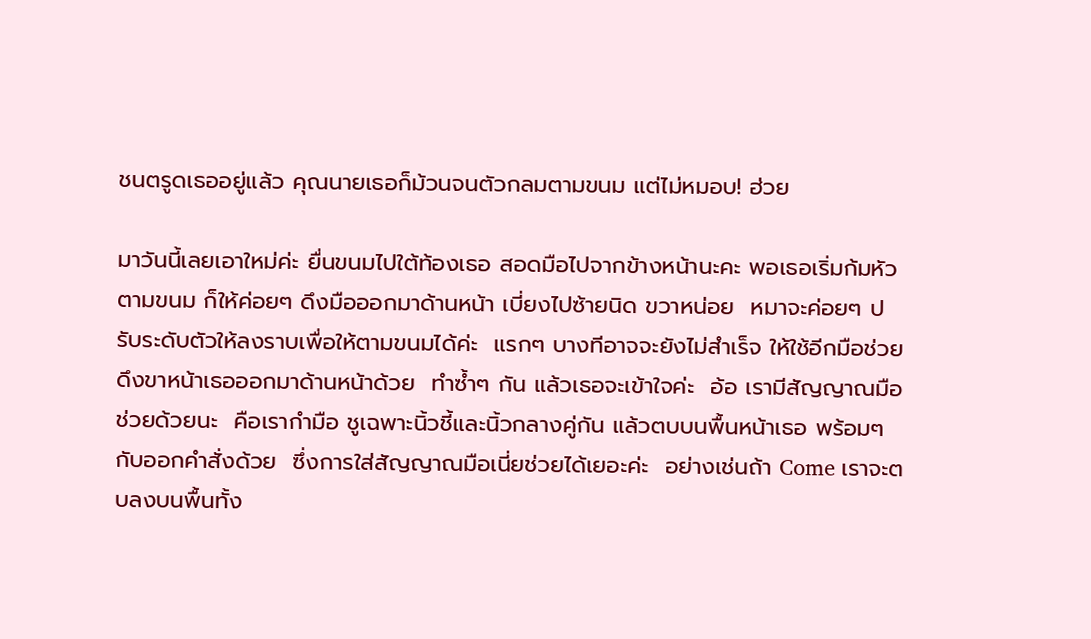ชนตรูดเธออยู่แล้ว คุณนายเธอก็ม้วนจนตัวกลมตามขนม แต่ไม่หมอบ! ฮ่วย

มาวันนี้เลยเอาใหม่ค่ะ ยื่นขนมไปใต้ท้องเธอ สอดมือไปจากข้างหน้านะคะ พอเธอเริ่มก้มหัวตามขนม ก็ให้ค่อยๆ ดึงมือออกมาด้านหน้า เบี่ยงไปซ้ายนิด ขวาหน่อย  หมาจะค่อยๆ ปรับระดับตัวให้ลงราบเพื่อให้ตามขนมได้ค่ะ  แรกๆ บางทีอาจจะยังไม่สำเร็จ ให้ใช้อีกมือช่วยดึงขาหน้าเธอออกมาด้านหน้าด้วย  ทำซ้ำๆ กัน แล้วเธอจะเข้าใจค่ะ  อ้อ เรามีสัญญาณมือช่วยด้วยนะ  คือเรากำมือ ชูเฉพาะนิ้วชี้และนิ้วกลางคู่กัน แล้วตบบนพื้นหน้าเธอ พร้อมๆ กับออกคำสั่งด้วย  ซึ่งการใส่สัญญาณมือเนี่ยช่วยได้เยอะค่ะ  อย่างเช่นถ้า Come เราจะตบลงบนพื้นทั้ง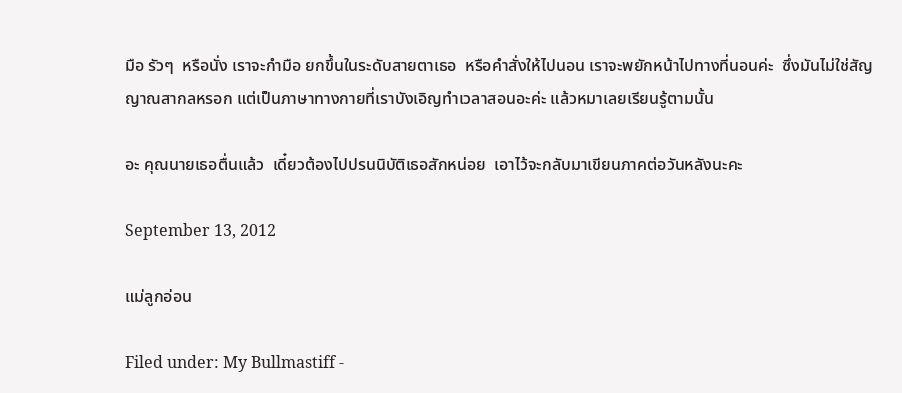มือ รัวๆ  หรือนั่ง เราจะกำมือ ยกขึ้นในระดับสายตาเธอ  หรือคำสั่งให้ไปนอน เราจะพยักหน้าไปทางที่นอนค่ะ  ซึ่งมันไม่ใช่สัญญาณสากลหรอก แต่เป็นภาษาทางกายที่เราบังเอิญทำเวลาสอนอะค่ะ แล้วหมาเลยเรียนรู้ตามนั้น

อะ คุณนายเธอตื่นแล้ว  เดี๋ยวต้องไปปรนนิบัติเธอสักหน่อย  เอาไว้จะกลับมาเขียนภาคต่อวันหลังนะคะ

September 13, 2012

แม่ลูกอ่อน

Filed under: My Bullmastiff -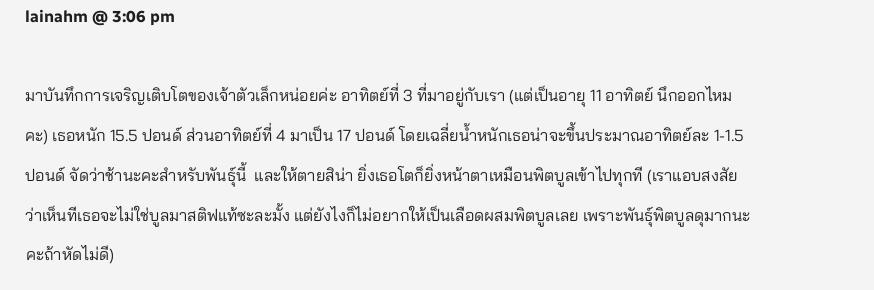lainahm @ 3:06 pm

มาบันทึกการเจริญเติบโตของเจ้าตัวเล็กหน่อยค่ะ อาทิตย์ที่ 3 ที่มาอยู่กับเรา (แต่เป็นอายุ 11 อาทิตย์ นึกออกไหมคะ) เธอหนัก 15.5 ปอนด์ ส่วนอาทิตย์ที่ 4 มาเป็น 17 ปอนด์ โดยเฉลี่ยน้ำหนักเธอน่าจะขึ้นประมาณอาทิตย์ละ 1-1.5 ปอนด์ จัดว่าช้านะคะสำหรับพันธุ์นี้  และให้ตายสิน่า ยิ่งเธอโตก็ยิ่งหน้าตาเหมือนพิตบูลเข้าไปทุกที (เราแอบสงสัยว่าเห็นทีเธอจะไม่ใช่บูลมาสติฟแท้ซะละมั้ง แต่ยังไงก็ไม่อยากให้เป็นเลือดผสมพิตบูลเลย เพราะพันธุ์พิตบูลดุมากนะคะถ้าหัดไม่ดี)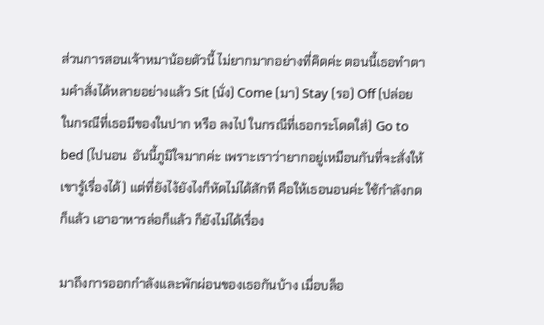ส่วนการสอนเจ้าหมาน้อยตัวนี้ ไม่ยากมากอย่างที่คิดค่ะ ตอนนี้เธอทำตามคำสั่งได้หลายอย่างแล้ว Sit (นั่ง) Come (มา) Stay (รอ) Off (ปล่อย ในกรณีที่เธอมีของในปาก หรือ ลงไป ในกรณีที่เธอกระโดดใส่) Go to bed (ไปนอน  อันนี้ภูมิใจมากค่ะ เพราะเราว่ายากอยู่เหมือนกันที่จะสั่งให้เขารู้เรื่องได้) แต่ที่ยังไง้ยังไงก็หัดไม่ได้สักที คือให้เธอนอนค่ะ ใช้กำลังกดก็แล้ว เอาอาหารล่อก็แล้ว ก็ยังไม่ได้เรื่อง

มาถึงการออกกำลังและพักผ่อนของเธอกันบ้าง เมื่อบล็อ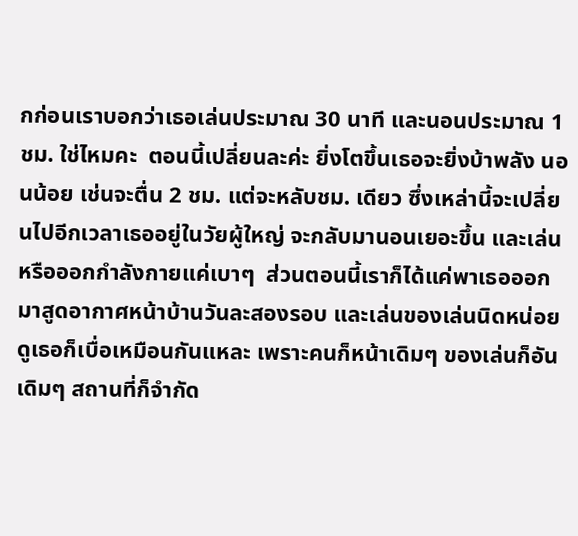กก่อนเราบอกว่าเธอเล่นประมาณ 30 นาที และนอนประมาณ 1 ชม. ใช่ไหมคะ  ตอนนี้เปลี่ยนละค่ะ ยิ่งโตขึ้นเธอจะยิ่งบ้าพลัง นอนน้อย เช่นจะตื่น 2 ชม. แต่จะหลับชม. เดียว ซึ่งเหล่านี้จะเปลี่ยนไปอีกเวลาเธออยู่ในวัยผู้ใหญ่ จะกลับมานอนเยอะขึ้น และเล่นหรือออกกำลังกายแค่เบาๆ  ส่วนตอนนี้เราก็ได้แค่พาเธอออกมาสูดอากาศหน้าบ้านวันละสองรอบ และเล่นของเล่นนิดหน่อย  ดูเธอก็เบื่อเหมือนกันแหละ เพราะคนก็หน้าเดิมๆ ของเล่นก็อันเดิมๆ สถานที่ก็จำกัด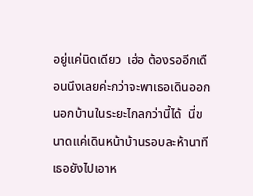อยู่แค่นิดเดียว  เฮ่อ ต้องรออีกเดือนนึงเลยค่ะกว่าจะพาเธอเดินออกนอกบ้านในระยะไกลกว่านี้ได้  นี่ขนาดแค่เดินหน้าบ้านรอบละห้านาที เธอยังไปเอาห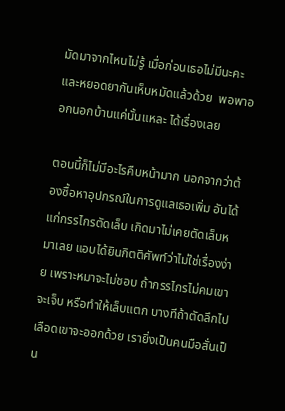มัดมาจากไหนไม่รู้ เมื่อก่อนเธอไม่มีนะคะ และหยอดยากันเห็บหมัดแล้วด้วย  พอพาออกนอกบ้านแค่นั้นแหละ ได้เรื่องเลย

ตอนนี้ก็ไม่มีอะไรคืบหน้ามาก นอกจากว่าต้องซื้อหาอุปกรณ์ในการดูแลเธอเพิ่ม อันได้แก่กรรไกรตัดเล็บ เกิดมาไม่เคยตัดเล็บหมาเลย แอบได้ยินกิตติศัพท์ว่าไม่ใช่เรื่องง่าย เพราะหมาจะไม่ชอบ ถ้ากรรไกรไม่คมเขาจะเจ็บ หรือทำให้เล็บแตก บางทีถ้าตัดลึกไปเลือดเขาจะออกด้วย เรายิ่งเป็นคนมือสั่นเป็น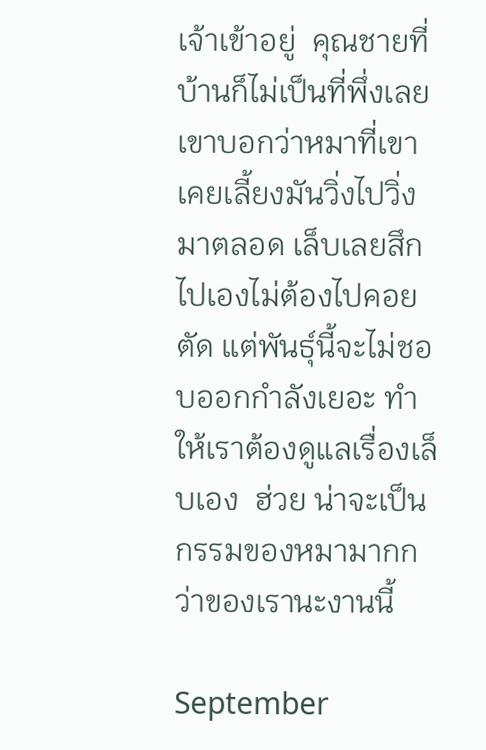เจ้าเข้าอยู่  คุณชายที่บ้านก็ไม่เป็นที่พึ่งเลย เขาบอกว่าหมาที่เขาเคยเลี้ยงมันวิ่งไปวิ่งมาตลอด เล็บเลยสึกไปเองไม่ต้องไปคอยตัด แต่พันธุ์นี้จะไม่ชอบออกกำลังเยอะ ทำให้เราต้องดูแลเรื่องเล็บเอง  ฮ่วย น่าจะเป็นกรรมของหมามากกว่าของเรานะงานนี้

September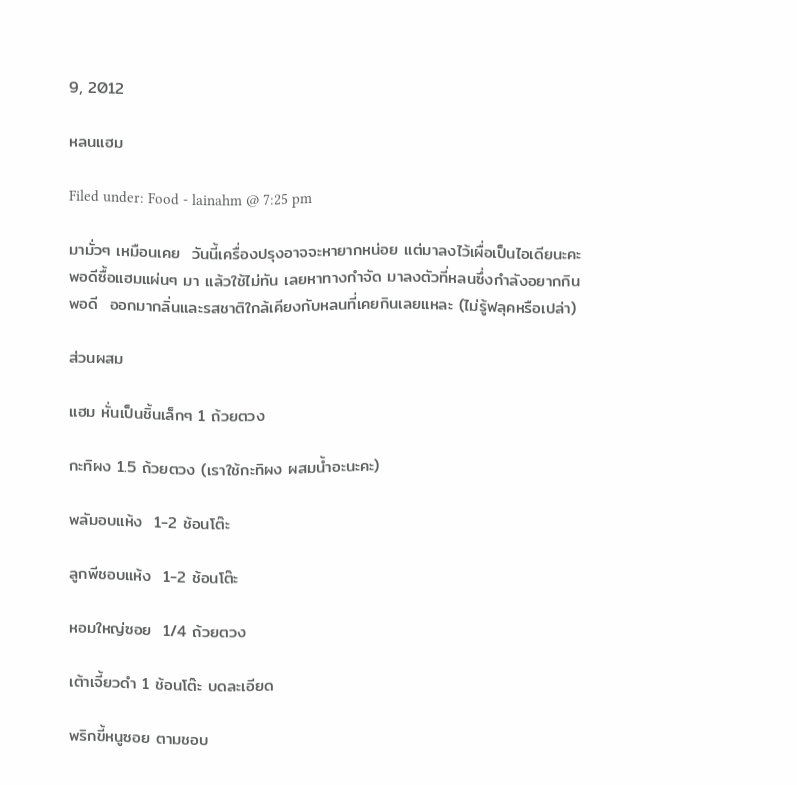9, 2012

หลนแฮม

Filed under: Food - lainahm @ 7:25 pm

มามั่วๆ เหมือนเคย  วันนี้เครื่องปรุงอาจจะหายากหน่อย แต่มาลงไว้เผื่อเป็นไอเดียนะคะ พอดีซื้อแฮมแผ่นๆ มา แล้วใช้ไม่ทัน เลยหาทางกำจัด มาลงตัวที่หลนซึ่งกำลังอยากกินพอดี  ออกมากลิ่นและรสชาติใกล้เคียงกับหลนที่เคยกินเลยแหละ (ไม่รู้ฟลุคหรือเปล่า)

ส่วนผสม

แฮม หั่นเป็นชิ้นเล็กๆ 1 ถ้วยตวง

กะทิผง 1.5 ถ้วยตวง (เราใช้กะทิผง ผสมน้ำอะนะคะ)

พลัมอบแห้ง  1-2 ช้อนโต๊ะ

ลูกพีชอบแห้ง  1-2 ช้อนโต๊ะ

หอมใหญ่ซอย  1/4 ถ้วยตวง

เต้าเจี้ยวดำ 1 ช้อนโต๊ะ บดละเอียด

พริกขี้หนูซอย ตามชอบ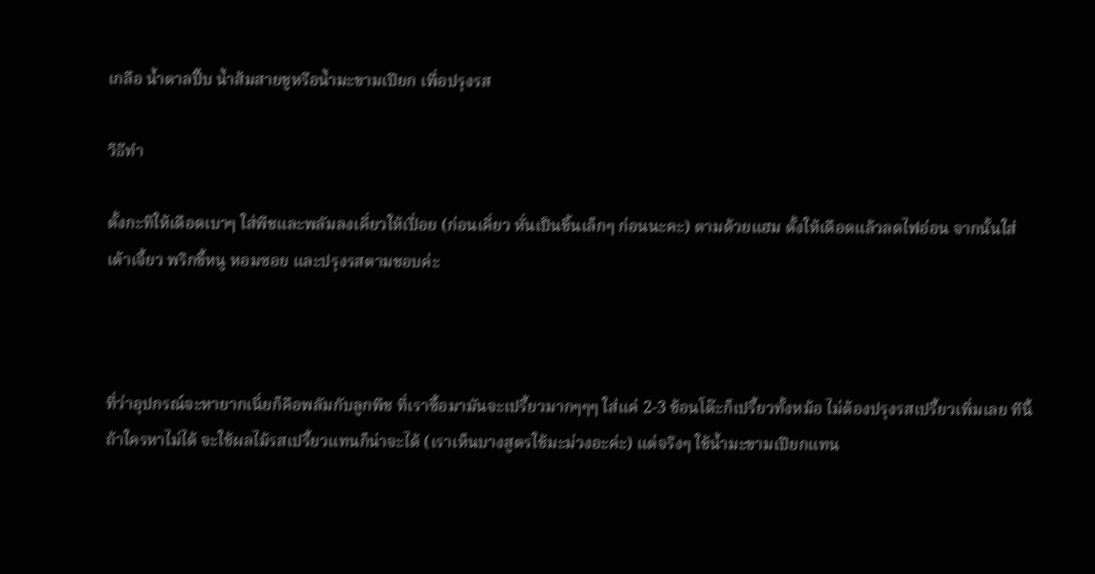เกลือ น้ำตาลปี๊บ น้ำส้มสายชูหรือน้ำมะขามเปียก เพื่อปรุงรส

วิธีทำ

ตั้งกะทิให้เดือดเบาๆ ใส่พีชและพลัมลงเคี่ยวให้เปื่อย (ก่อนเคี่ยว หั่นเป็นชิ้นเล็กๆ ก่อนนะคะ) ตามด้วยแฮม ตั้งให้เดือดแล้วลดไฟอ่อน จากนั้นใส่เต้าเจี้ยว พริกขี้หนู หอมซอย และปรุงรสตามชอบค่ะ



ที่ว่าอุปกรณ์จะหายากเนี่ยก็คือพลัมกับลูกพีช ที่เราซื้อมามันจะเปรี้ยวมากๆๆๆ ใส่แค่ 2-3 ช้อนโต๊ะก็เปรี้ยวทั้งหม้อ ไม่ต้องปรุงรสเปรี้ยวเพิ่มเลย ทีนี้ถ้าใครหาไม่ได้ จะใช้ผลไม้รสเปรี้ยวแทนก็น่าจะได้ (เราเห็นบางสูตรใช้มะม่วงอะค่ะ) แต่จริงๆ ใช้น้ำมะขามเปียกแทน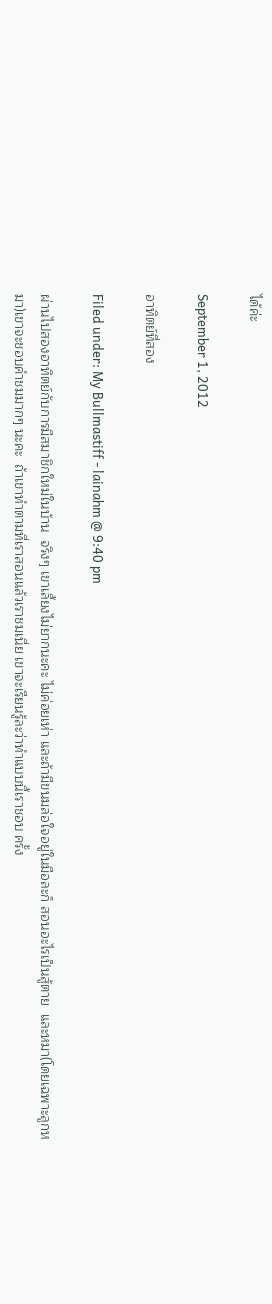ได้ค่ะ

September 1, 2012

อาทิตย์ที่สอง

Filed under: My Bullmastiff - lainahm @ 9:40 pm

ผ่านไปสองอาทิตย์กับการมีสมาชิกใหม่ในบ้าน  จริงๆ เขาเลี้ยงไม่ยากนะคะ ไม่ค่อยเห่า และถ้ามีขนมล่อใจอยู่ในมือละก็ สอนอะไรเป็นสู้ตาย  และหมา(โดยเฉพาะลูกหมา)เขาจะชอบคำชมมากๆ นะคะ  ถ้าเขาทำตามที่เราสอนแล้วเราชมเนี่ย เขาจะเรียนรู้ละว่าทำแบบนี้เราชอบ ครั้ง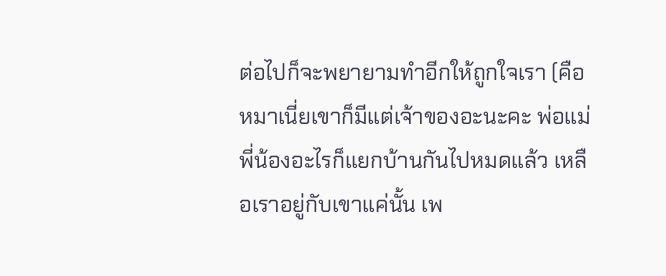ต่อไปก็จะพยายามทำอีกให้ถูกใจเรา (คือหมาเนี่ยเขาก็มีแต่เจ้าของอะนะคะ พ่อแม่พี่น้องอะไรก็แยกบ้านกันไปหมดแล้ว เหลือเราอยู่กับเขาแค่นั้น เพ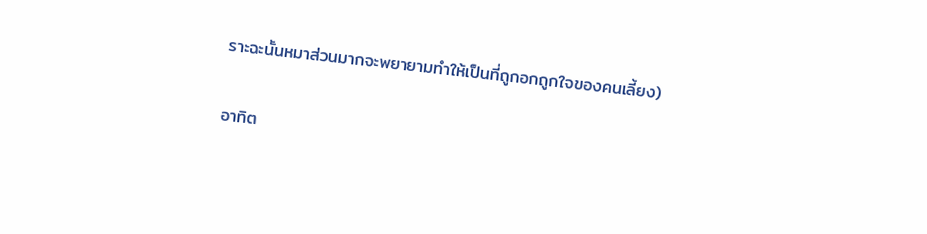ราะฉะนั้นหมาส่วนมากจะพยายามทำให้เป็นที่ถูกอกถูกใจของคนเลี้ยง)

อาทิต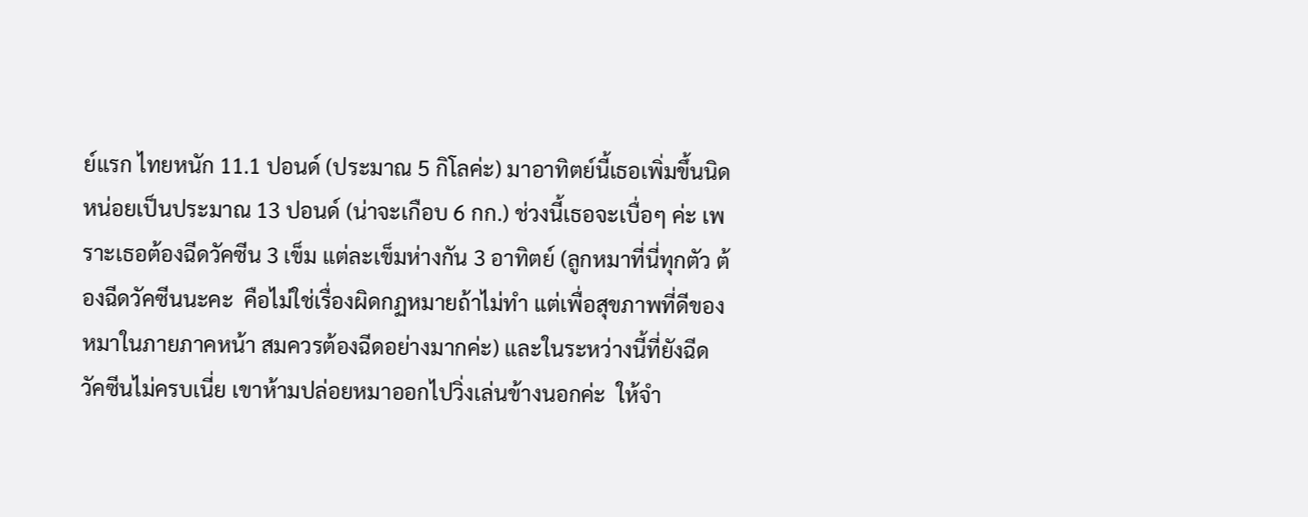ย์แรก ไทยหนัก 11.1 ปอนด์ (ประมาณ 5 กิโลค่ะ) มาอาทิตย์นี้เธอเพิ่มขึ้นนิดหน่อยเป็นประมาณ 13 ปอนด์ (น่าจะเกือบ 6 กก.) ช่วงนี้เธอจะเบื่อๆ ค่ะ เพราะเธอต้องฉีดวัคซีน 3 เข็ม แต่ละเข็มห่างกัน 3 อาทิตย์ (ลูกหมาที่นี่ทุกตัว ต้องฉีดวัคซีนนะคะ  คือไม่ใช่เรื่องผิดกฏหมายถ้าไม่ทำ แต่เพื่อสุขภาพที่ดีของหมาในภายภาคหน้า สมควรต้องฉีดอย่างมากค่ะ) และในระหว่างนี้ที่ยังฉีดวัคซีนไม่ครบเนี่ย เขาห้ามปล่อยหมาออกไปวิ่งเล่นข้างนอกค่ะ  ให้จำ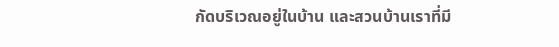กัดบริเวณอยู่ในบ้าน และสวนบ้านเราที่มี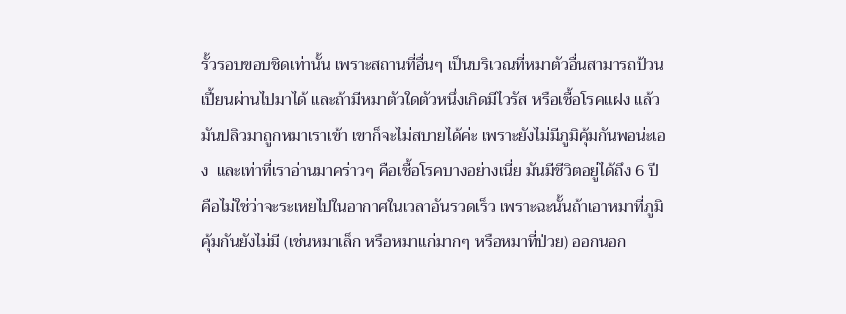รั้วรอบขอบชิดเท่านั้น เพราะสถานที่อื่นๆ เป็นบริเวณที่หมาตัวอื่นสามารถป้วนเปี้ยนผ่านไปมาได้ และถ้ามีหมาตัวใดตัวหนึ่งเกิดมีไวรัส หรือเชื้อโรคแฝง แล้วมันปลิวมาถูกหมาเราเข้า เขาก็จะไม่สบายได้ค่ะ เพราะยังไม่มีภูมิคุ้มกันพอน่ะเอง  และเท่าที่เราอ่านมาคร่าวๆ คือเชื้อโรคบางอย่างเนี่ย มันมีชีวิตอยู่ได้ถึง 6 ปี คือไม่ใช่ว่าจะระเหยไปในอากาศในเวลาอันรวดเร็ว เพราะฉะนั้นถ้าเอาหมาที่ภูมิคุ้มกันยังไม่มี (เช่นหมาเล็ก หรือหมาแก่มากๆ หรือหมาที่ป่วย) ออกนอก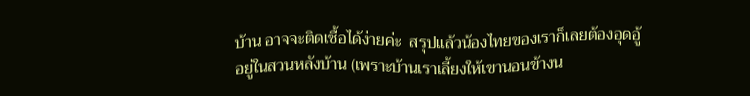บ้าน อาจจะติดเชื้อได้ง่ายค่ะ  สรุปแล้วน้องไทยของเราก็เลยต้องอุดอู้อยู่ในสวนหลังบ้าน (เพราะบ้านเราเลี้ยงให้เขานอนข้างน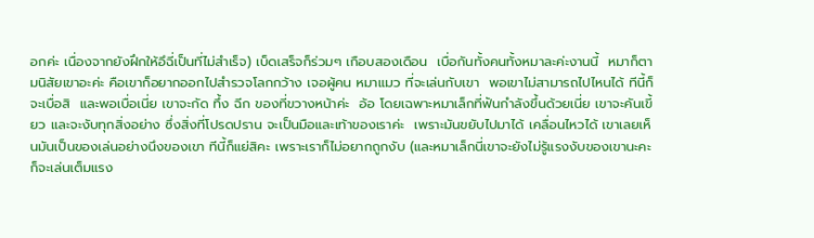อกค่ะ เนื่องจากยังฝึกให้อึฉี่เป็นที่ไม่สำเร็จ) เบ็ดเสร็จก็ร่วมๆ เกือบสองเดือน  เบื่อกันทั้งคนทั้งหมาละค่ะงานนี้  หมาก็ตามนิสัยเขาอะค่ะ คือเขาก็อยากออกไปสำรวจโลกกว้าง เจอผู้คน หมาแมว ที่จะเล่นกับเขา  พอเขาไม่สามารถไปไหนได้ ทีนี้ก็จะเบื่อสิ  และพอเบื่อเนี่ย เขาจะกัด ทึ้ง ฉีก ของที่ขวางหน้าค่ะ  อ้อ โดยเฉพาะหมาเล็กที่ฟันกำลังขึ้นด้วยเนี่ย เขาจะคันเขี้ยว และจะงับทุกสิ่งอย่าง ซึ่งสิ่งที่โปรดปราน จะเป็นมือและเท้าของเราค่ะ  เพราะมันขยับไปมาได้ เคลื่อนไหวได้ เขาเลยเห็นมันเป็นของเล่นอย่างนึงของเขา ทีนี้ก็แย่สิคะ เพราะเราก็ไม่อยากถูกงับ (และหมาเล็กนี่เขาจะยังไม่รู้แรงงับของเขานะคะ ก็จะเล่นเต็มแรง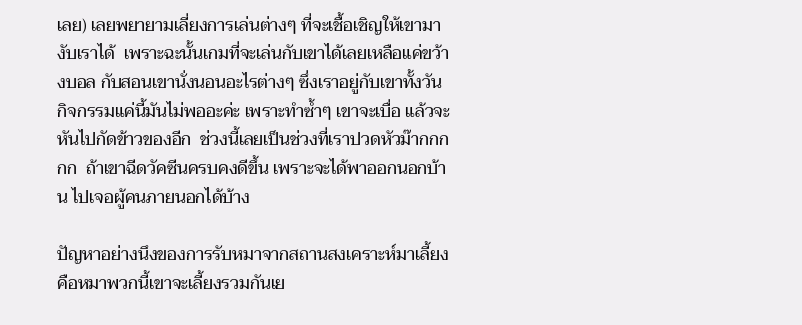เลย) เลยพยายามเลี่ยงการเล่นต่างๆ ที่จะเชื้อเชิญให้เขามางับเราได้  เพราะฉะนั้นเกมที่จะเล่นกับเขาได้เลยเหลือแค่ขว้างบอล กับสอนเขานั่งนอนอะไรต่างๆ ซึ่งเราอยู่กับเขาทั้งวัน กิจกรรมแค่นี้มันไม่พออะค่ะ เพราะทำซ้ำๆ เขาจะเบื่อ แล้วจะหันไปกัดข้าวของอีก  ช่วงนี้เลยเป็นช่วงที่เราปวดหัวม๊ากกกกก  ถ้าเขาฉีดวัคซีนครบคงดีขึ้น เพราะจะได้พาออกนอกบ้าน ไปเจอผู้คนภายนอกได้บ้าง

ปัญหาอย่างนึงของการรับหมาจากสถานสงเคราะห์มาเลี้ยง คือหมาพวกนี้เขาจะเลี้ยงรวมกันเย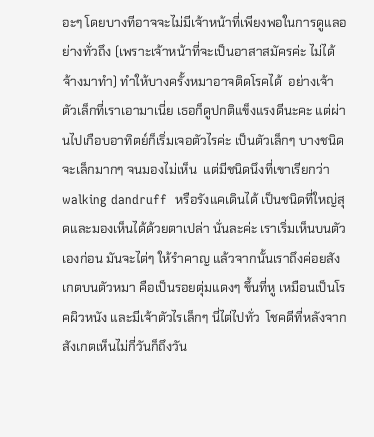อะๆ โดยบางทีอาจจะไม่มีเจ้าหน้าที่เพียงพอในการดูแลอย่างทั่วถึง (เพราะเจ้าหน้าที่จะเป็นอาสาสมัครค่ะ ไม่ได้จ้างมาทำ) ทำให้บางครั้งหมาอาจติดโรคได้  อย่างเจ้าตัวเล็กที่เราเอามาเนี่ย เธอก็ดูปกติแข็งแรงดีนะคะ แต่ผ่านไปเกือบอาทิตย์ก็เริ่มเจอตัวไรค่ะ เป็นตัวเล็กๆ บางชนิดจะเล็กมากๆ จนมองไม่เห็น  แต่มีชนิดนึงที่เขาเรียกว่า walking dandruff  หรือรังแคเดินได้ เป็นชนิดที่ใหญ่สุดและมองเห็นได้ด้วยตาเปล่า นั่นละค่ะ เราเริ่มเห็นบนตัวเองก่อน มันจะไต่ๆ ให้รำคาญ แล้วจากนั้นเราถึงค่อยสังเกตบนตัวหมา คือเป็นรอยตุ่มแดงๆ ขึ้นที่หู เหมือนเป็นโรคผิวหนัง และมีเจ้าตัวไรเล็กๆ นี่ไต่ไปทั่ว  โชคดีที่หลังจากสังเกตเห็นไม่กี่วันก็ถึงวัน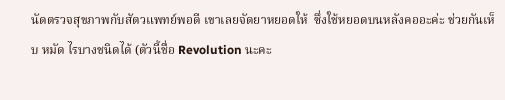นัดตรวจสุขภาพกับสัตวแพทย์พอดี เขาเลยจัดยาหยอดให้  ซึ่งใช้หยอดบนหลังคออะค่ะ ช่วยกันเห็บ หมัด ไรบางชนิดได้ (ตัวนี้ชื่อ Revolution นะคะ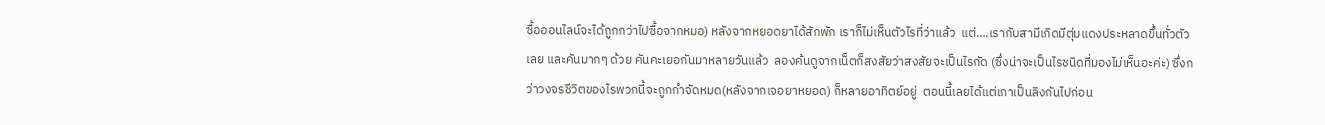ซื้อออนไลน์จะได้ถูกกว่าไปซื้อจากหมอ) หลังจากหยอดยาได้สักพัก เราก็ไม่เห็นตัวไรที่ว่าแล้ว  แต่….เรากับสามีเกิดมีตุ่มแดงประหลาดขึ้นทั่วตัวเลย และคันมากๆ ด้วย คันคะเยอกันมาหลายวันแล้ว  ลองค้นดูจากเน็ตก็สงสัยว่าสงสัยจะเป็นไรกัด (ซึ่งน่าจะเป็นไรชนิดที่มองไม่เห็นอะค่ะ) ซึ่งกว่าวงจรชีวิตของไรพวกนี้จะถูกกำจัดหมด(หลังจากเจอยาหยอด) ก็หลายอาทิตย์อยู่  ตอนนี้เลยได้แต่เกาเป็นลิงกันไปก่อน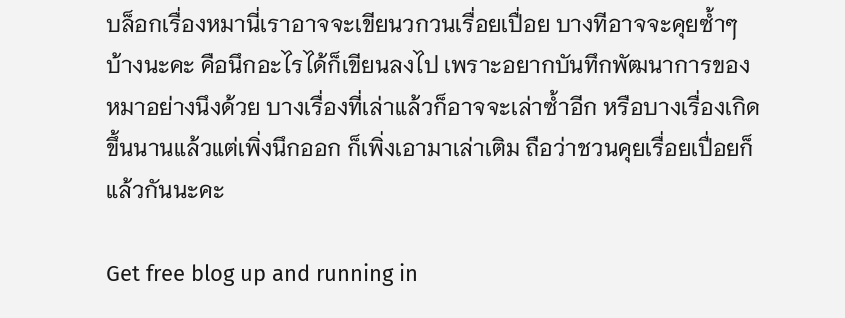บล็อกเรื่องหมานี่เราอาจจะเขียนวกวนเรื่อยเปื่อย บางทีอาจจะคุยซ้ำๆ บ้างนะคะ คือนึกอะไรได้ก็เขียนลงไป เพราะอยากบันทึกพัฒนาการของหมาอย่างนึงด้วย บางเรื่องที่เล่าแล้วก็อาจจะเล่าซ้ำอีก หรือบางเรื่องเกิดขึ้นนานแล้วแต่เพิ่งนึกออก ก็เพิ่งเอามาเล่าเติม ถือว่าชวนคุยเรื่อยเปื่อยก็แล้วกันนะคะ

Get free blog up and running in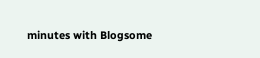minutes with Blogsome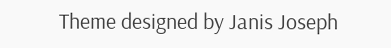Theme designed by Janis Joseph